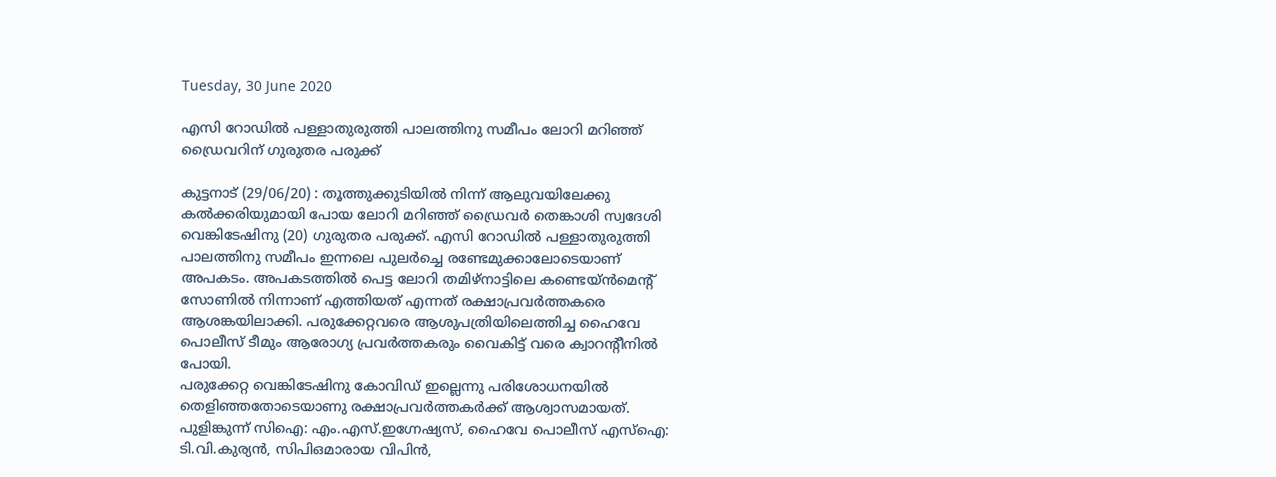Tuesday, 30 June 2020

എസി റോഡിൽ പള്ളാതുരുത്തി പാലത്തിനു സമീപം ലോറി മറിഞ്ഞ് ഡ്രൈവറിന് ഗുരുതര പരുക്ക്

കുട്ടനാട് (29/06/20) : തൂത്തുക്കുടിയിൽ നിന്ന് ആലുവയിലേക്കു കൽക്കരിയുമായി പോയ ലോറി മറിഞ്ഞ് ഡ്രൈവർ തെങ്കാശി സ്വദേശി വെങ്കിടേഷിനു (20) ഗുരുതര പരുക്ക്. എസി റോഡിൽ പള്ളാതുരുത്തി പാലത്തിനു സമീപം ഇന്നലെ പുലർച്ചെ രണ്ടേമുക്കാലോടെയാണ് അപകടം. അപകടത്തിൽ പെട്ട ലോറി തമിഴ്നാട്ടിലെ കണ്ടെയ്ൻമെന്റ് സോണിൽ നിന്നാണ് എത്തിയത് എന്നത് രക്ഷാപ്രവർത്തകരെ ആശങ്കയിലാക്കി. പരുക്കേറ്റവരെ ആശുപത്രിയിലെത്തിച്ച ഹൈവേ പൊലീസ് ടീമും ആരോഗ്യ പ്രവർത്തകരും വൈകിട്ട് വരെ ക്വാറന്റീനിൽ പോയി.
പരുക്കേറ്റ വെങ്കിടേഷിനു കോവിഡ് ഇല്ലെന്നു പരിശോധനയിൽ തെളിഞ്ഞതോടെയാണു രക്ഷാപ്രവർത്തകർക്ക് ആശ്വാസമായത്. പുളിങ്കുന്ന് സിഐ: എം.എസ്.ഇഗ്നേഷ്യസ്, ഹൈവേ പൊലീസ് എസ്ഐ: ടി.വി.കുര്യൻ, സിപിഒമാരായ വിപിൻ,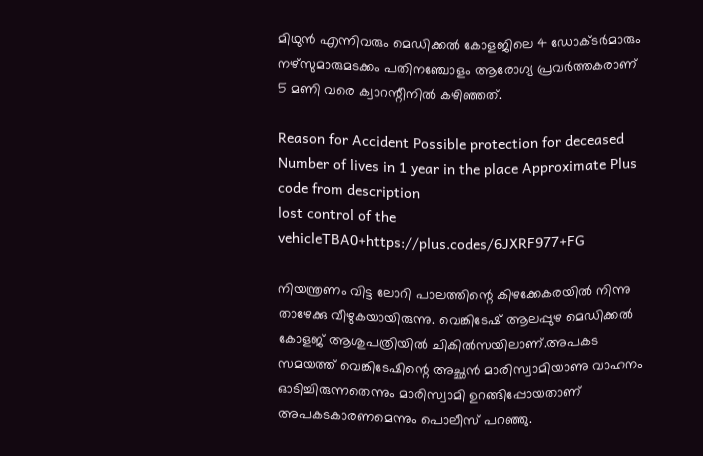മിഥുൻ എന്നിവരും മെഡിക്കൽ കോളജിലെ 4 ഡോക്ടർമാരും നഴ്സുമാരുമടക്കം പതിനഞ്ചോളം ആരോഗ്യ പ്രവർത്തകരാണ് 5 മണി വരെ ക്വാറന്റീനിൽ കഴിഞ്ഞത്.

Reason for Accident Possible protection for deceased Number of lives in 1 year in the place Approximate Plus code from description
lost control of the vehicleTBA0+https://plus.codes/6JXRF977+FG

നിയന്ത്രണം വിട്ട ലോറി പാലത്തിന്റെ കിഴക്കേകരയിൽ നിന്നു താഴേക്കു വീഴുകയായിരുന്നു. വെങ്കിടേഷ് ആലപ്പുഴ മെഡിക്കൽ കോളജ് ആശുപത്രിയിൽ ചികിൽസയിലാണ്.അപകട സമയത്ത് വെങ്കിടേഷിന്റെ അച്ഛൻ മാരിസ്വാമിയാണു വാഹനം ഓടിച്ചിരുന്നതെന്നും മാരിസ്വാമി ഉറങ്ങിപ്പോയതാണ് അപകടകാരണമെന്നും പൊലീസ് പറഞ്ഞു.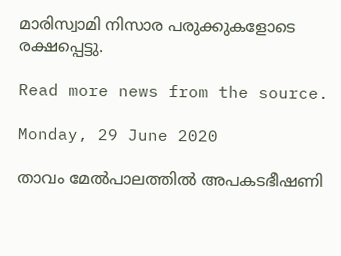മാരിസ്വാമി നിസാര പരുക്കുകളോടെ രക്ഷപ്പെട്ടു.

Read more news from the source.

Monday, 29 June 2020

താവം മേൽപാലത്തിൽ അപകടഭീഷണി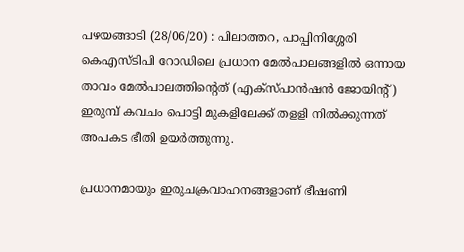പഴയങ്ങാടി (28/06/20) : പിലാത്തറ, പാപ്പിനിശ്ശേരി കെഎസ്ടിപി റോഡിലെ പ്രധാന മേൽപാലങ്ങളിൽ ഒന്നായ താവം മേൽപാലത്തിന്റെത് (എക്സ്പാൻഷൻ ജോയിന്റ്) ഇരുമ്പ് കവചം പൊട്ടി മുകളിലേക്ക് തളളി നിൽക്കുന്നത് അപകട ഭീതി ഉയർത്തുന്നു.

പ്രധാനമായും ഇരുചക്രവാഹനങ്ങളാണ് ഭീഷണി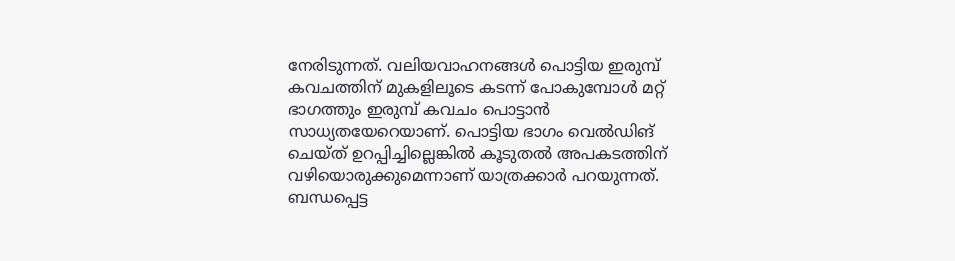നേരിടുന്നത്. വലിയവാഹനങ്ങൾ പൊട്ടിയ ഇരുമ്പ് കവചത്തിന് മുകളിലൂടെ കടന്ന് പോകുമ്പോൾ മറ്റ് ഭാഗത്തും ഇരുമ്പ് കവചം പൊട്ടാൻ സാധ്യതയേറെയാണ്. പൊട്ടിയ ഭാഗം വെൽഡിങ് ചെയ്ത് ഉറപ്പിച്ചില്ലെങ്കിൽ കൂടുതൽ അപകടത്തിന് വഴിയൊരുക്കുമെന്നാണ് യാത്രക്കാർ പറയുന്നത്. ബന്ധപ്പെട്ട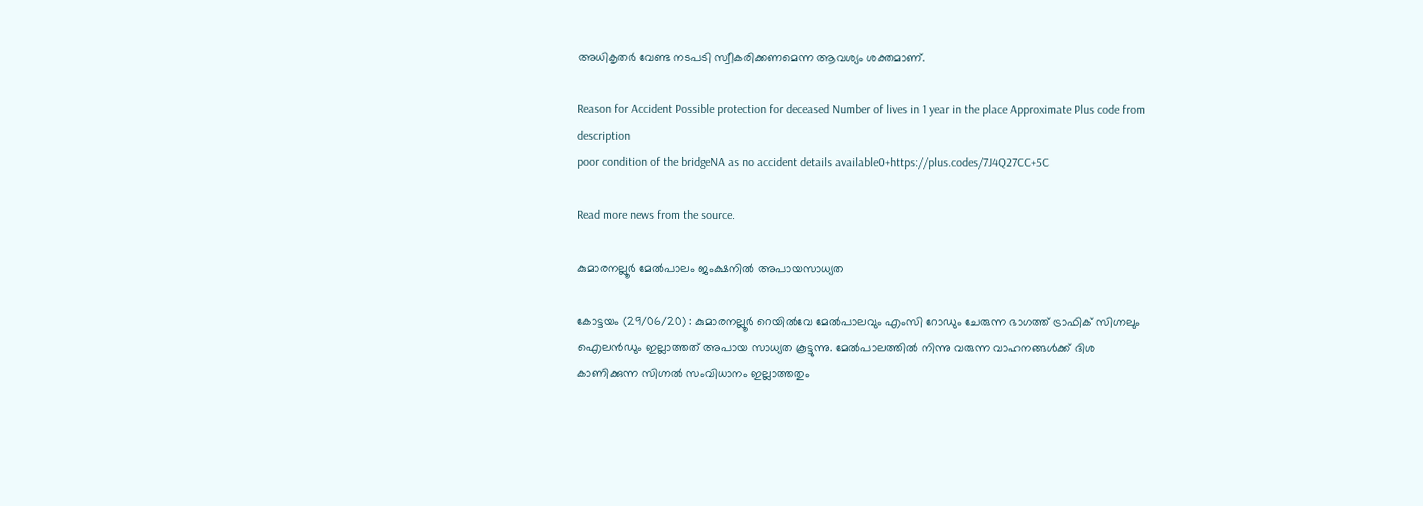അധികൃതർ വേണ്ട നടപടി സ്വീകരിക്കണമെന്ന ആവശ്യം ശക്തമാണ്.

Reason for Accident Possible protection for deceased Number of lives in 1 year in the place Approximate Plus code from description
poor condition of the bridgeNA as no accident details available0+https://plus.codes/7J4Q27CC+5C

Read more news from the source.

കുമാരനല്ലൂർ മേൽപാലം ജംക്ഷനിൽ അപായസാധ്യത

കോട്ടയം (29/06/20) : കുമാരനല്ലൂർ റെയിൽവേ മേൽപാലവും എംസി റോഡും ചേരുന്ന ഭാഗത്ത് ട്രാഫിക് സിഗ്നലും ഐലൻഡും ഇല്ലാത്തത് അപായ സാധ്യത കൂട്ടുന്നു. മേൽപാലത്തിൽ നിന്നു വരുന്ന വാഹനങ്ങൾക്ക് ദിശ കാണിക്കുന്ന സിഗ്നൽ സംവിധാനം ഇല്ലാത്തതും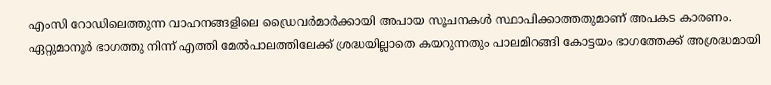എംസി റോഡിലെത്തുന്ന വാഹനങ്ങളിലെ ഡ്രൈവർമാർക്കായി അപായ സൂചനകൾ സ്ഥാപിക്കാത്തതുമാണ് അപകട കാരണം.
ഏറ്റുമാനൂർ ഭാഗത്തു നിന്ന് എത്തി മേൽപാലത്തിലേക്ക് ശ്രദ്ധയില്ലാതെ കയറുന്നതും പാലമിറങ്ങി കോട്ടയം ഭാഗത്തേക്ക് അശ്രദ്ധമായി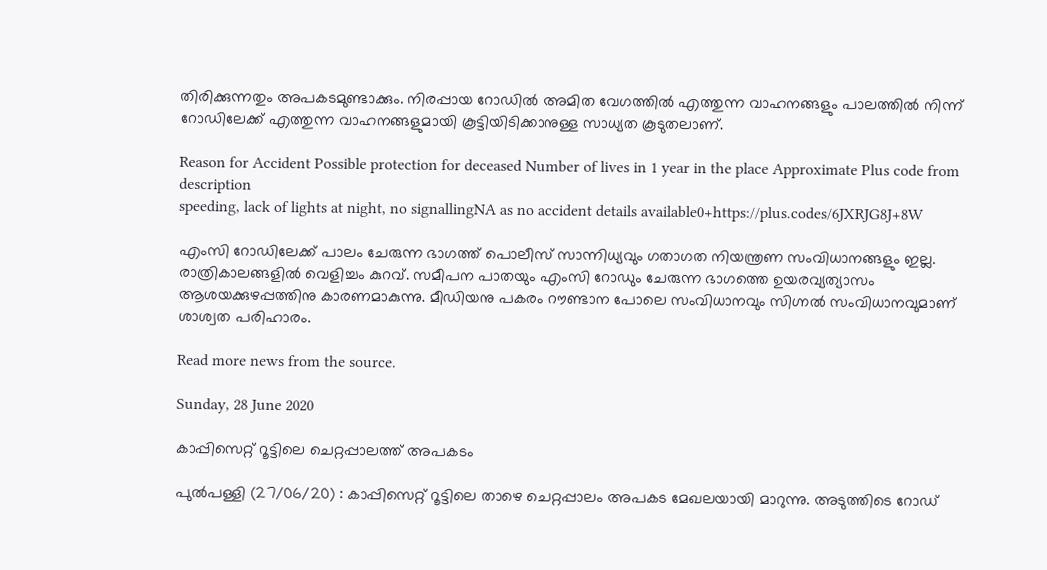തിരിക്കുന്നതും അപകടമുണ്ടാക്കും. നിരപ്പായ റോഡിൽ അമിത വേഗത്തിൽ എത്തുന്ന വാഹനങ്ങളും പാലത്തിൽ നിന്ന് റോഡിലേക്ക് എത്തുന്ന വാഹനങ്ങളുമായി കൂട്ടിയിടിക്കാനുള്ള സാധ്യത കൂടുതലാണ്.

Reason for Accident Possible protection for deceased Number of lives in 1 year in the place Approximate Plus code from description
speeding, lack of lights at night, no signallingNA as no accident details available0+https://plus.codes/6JXRJG8J+8W

എംസി റോഡിലേക്ക് പാലം ചേരുന്ന ഭാഗത്ത് പൊലീസ് സാന്നിധ്യവും ഗതാഗത നിയന്ത്രണ സംവിധാനങ്ങളും ഇല്ല. രാത്രികാലങ്ങളിൽ വെളിച്ചം കുറവ്. സമീപന പാതയും എംസി റോഡും ചേരുന്ന ഭാഗത്തെ ഉയരവ്യത്യാസം ആശയക്കുഴപ്പത്തിനു കാരണമാകുന്നു. മീഡിയനു പകരം റൗണ്ടാന പോലെ സംവിധാനവും സിഗ്നൽ സംവിധാനവുമാണ് ശാശ്വത പരിഹാരം.

Read more news from the source.

Sunday, 28 June 2020

കാപ്പിസെറ്റ് റൂട്ടിലെ ചെറ്റപ്പാലത്ത് അപകടം

പുൽപള്ളി (27/06/20) : കാപ്പിസെറ്റ് റൂട്ടിലെ താഴെ ചെറ്റപ്പാലം അപകട മേഖലയായി മാറുന്നു. അടുത്തിടെ റോഡ്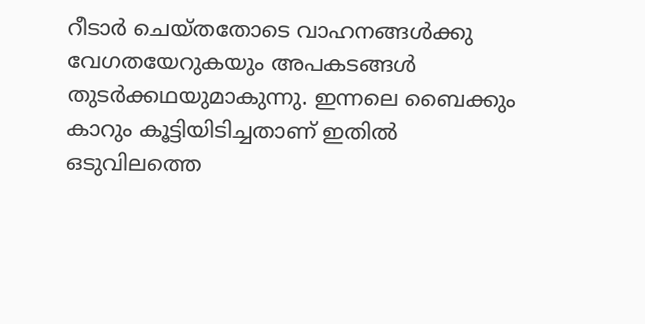റീടാര്‍ ചെയ്തതോടെ വാഹനങ്ങള്‍ക്കു വേഗതയേറുകയും അപകടങ്ങൾ തുടർക്കഥയുമാകുന്നു. ഇന്നലെ ബൈക്കും കാറും കൂട്ടിയിടിച്ചതാണ് ഇതിൽ ഒടുവിലത്തെ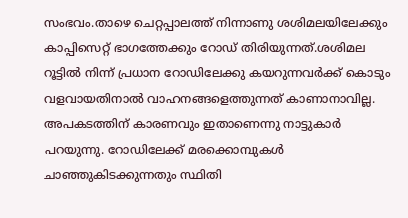സംഭവം.താഴെ ചെറ്റപ്പാലത്ത് നിന്നാണു ശശിമലയിലേക്കും കാപ്പിസെറ്റ് ഭാഗത്തേക്കും റോഡ് തിരിയുന്നത്.ശശിമല റൂട്ടില്‍ നിന്ന് പ്രധാന റോഡിലേക്കു കയറുന്നവര്‍ക്ക് കൊടും വളവായതിനാല്‍ വാഹനങ്ങളെത്തുന്നത് കാണാനാവില്ല.
അപകടത്തിന് കാരണവും ഇതാണെന്നു നാട്ടുകാര്‍ പറയുന്നു. റോഡിലേക്ക് മരക്കൊമ്പുകള്‍ ചാഞ്ഞുകിടക്കുന്നതും സ്ഥിതി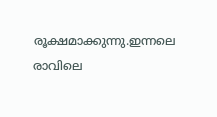രൂക്ഷമാക്കുന്നു.ഇന്നലെ രാവിലെ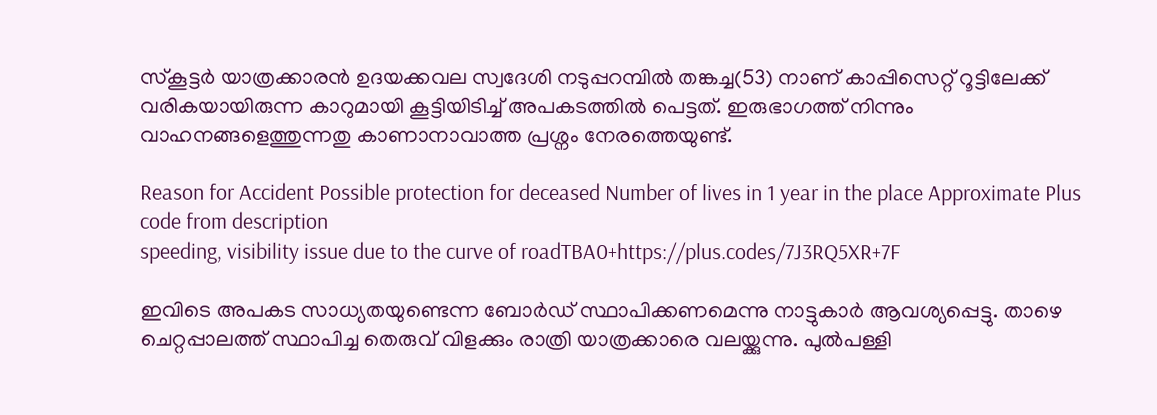സ്കൂട്ടര്‍ യാത്രക്കാരന്‍ ഉദയക്കവല സ്വദേശി നടുപ്പറമ്പില്‍ തങ്കച്ച(53) നാണ് കാപ്പിസെറ്റ് റൂട്ടിലേക്ക് വരികയായിരുന്ന കാറുമായി കൂട്ടിയിടിച്ച് അപകടത്തില്‍ പെട്ടത്. ഇരുഭാഗത്ത് നിന്നും വാഹനങ്ങളെത്തുന്നതു കാണാനാവാത്ത പ്രശ്നം നേരത്തെയുണ്ട്.

Reason for Accident Possible protection for deceased Number of lives in 1 year in the place Approximate Plus code from description
speeding, visibility issue due to the curve of roadTBA0+https://plus.codes/7J3RQ5XR+7F

ഇവിടെ അപകട സാധ്യതയുണ്ടെന്ന ബോര്‍ഡ് സ്ഥാപിക്കണമെന്നു നാട്ടുകാര്‍ ആവശ്യപ്പെട്ടു. താഴെ ചെറ്റപ്പാലത്ത് സ്ഥാപിച്ച തെരുവ് വിളക്കും രാത്രി യാത്രക്കാരെ വലയ്ക്കുന്നു. പുല്‍പള്ളി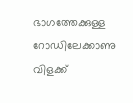ഭാഗത്തേക്കുള്ള റോ‍ഡിലേക്കാണു വിളക്ക്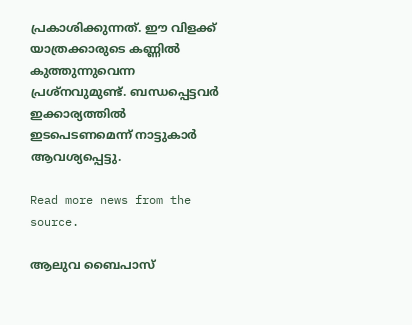പ്രകാശിക്കുന്നത്. ഈ വിളക്ക് യാത്രക്കാരുടെ കണ്ണില്‍ കുത്തുന്നുവെന്ന പ്രശ്നവുമുണ്ട്. ബന്ധപ്പെട്ടവര്‍ ഇക്കാര്യത്തില്‍ ഇടപെടണമെന്ന് നാട്ടുകാര്‍ ആവശ്യപ്പെട്ടു.

Read more news from the source.

ആലുവ ബൈപാസ്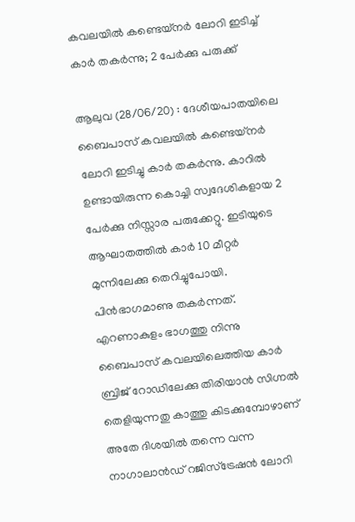കവലയിൽ കണ്ടെയ്നർ ലോറി ഇടിച്ച് കാർ തകർന്നു; 2 പേർക്കു പരുക്ക്

ആലുവ (28/06/20) : ദേശീയപാതയിലെ ബൈപാസ് കവലയിൽ കണ്ടെയ്നർ ലോറി ഇടിച്ചു കാർ തകർന്നു. കാറിൽ ഉണ്ടായിരുന്ന കൊച്ചി സ്വദേശികളായ 2 പേർക്കു നിസ്സാര പരുക്കേറ്റു. ഇടിയുടെ ആഘാതത്തിൽ കാർ 10 മീറ്റർ മുന്നിലേക്കു തെറിച്ചുപോയി. പിൻഭാഗമാണു തകർന്നത്.
എറണാകുളം ഭാഗത്തു നിന്നു ബൈപാസ് കവലയിലെത്തിയ കാർ ബ്രിജ് റോഡിലേക്കു തിരിയാൻ സിഗ്നൽ തെളിയുന്നതു കാത്തു കിടക്കുമ്പോഴാണ് അതേ ദിശയിൽ തന്നെ വന്ന നാഗാലാൻഡ് റജിസ്ട്രേഷൻ ലോറി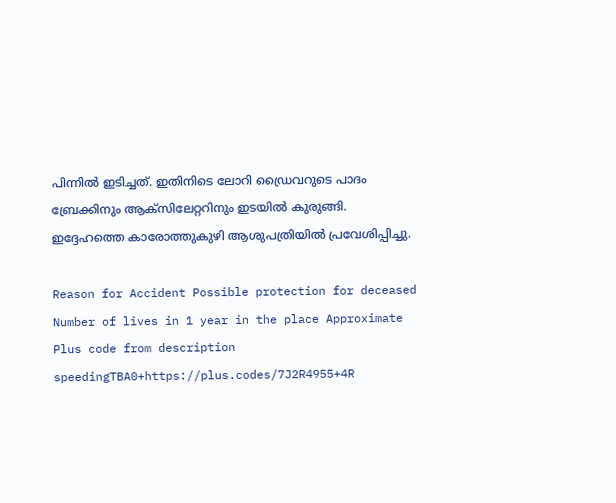പിന്നിൽ ഇടിച്ചത്. ഇതിനിടെ ലോറി ഡ്രൈവറുടെ പാദം ബ്രേക്കിനും ആക്സിലേറ്ററിനും ഇടയിൽ കുരുങ്ങി. ഇദ്ദേഹത്തെ കാരോത്തുകുഴി ആശുപത്രിയിൽ പ്രവേശിപ്പിച്ചു.

Reason for Accident Possible protection for deceased Number of lives in 1 year in the place Approximate Plus code from description
speedingTBA0+https://plus.codes/7J2R4955+4R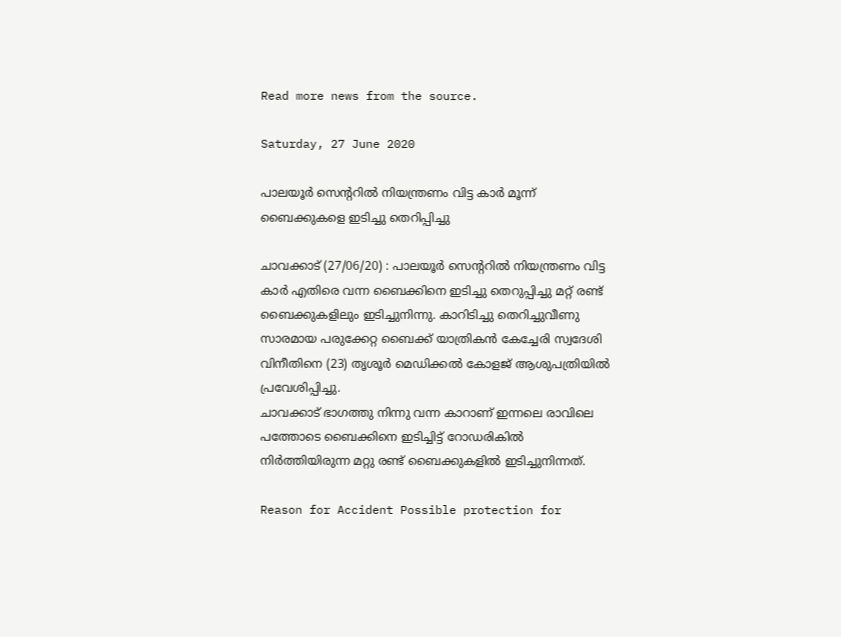Read more news from the source.

Saturday, 27 June 2020

പാലയൂർ സെന്ററിൽ നിയന്ത്രണം വിട്ട കാർ മൂന്ന് ബൈക്കുകളെ ഇടിച്ചു തെറിപ്പിച്ചു

ചാവക്കാട് (27/06/20) : പാലയൂർ സെന്ററിൽ നിയന്ത്രണം വിട്ട കാർ എതിരെ വന്ന ബൈക്കിനെ ഇടിച്ചു തെറുപ്പിച്ചു മറ്റ് രണ്ട് ബൈക്കുകളിലും ഇടിച്ചുനിന്നു. കാറിടിച്ചു തെറിച്ചുവീണു സാരമായ പരുക്കേറ്റ ബൈക്ക് യാത്രികൻ കേച്ചേരി സ്വദേശി വിനീതിനെ (23) തൃശൂർ മെഡിക്കൽ കോളജ് ആശുപത്രിയിൽ പ്രവേശിപ്പിച്ചു.
ചാവക്കാട് ഭാഗത്തു നിന്നു വന്ന കാറാണ് ഇന്നലെ രാവിലെ പത്തോടെ ബൈക്കിനെ ഇടിച്ചിട്ട് റോഡരികിൽ നിർത്തിയിരുന്ന മറ്റു രണ്ട് ബൈക്കുകളിൽ ഇടിച്ചുനിന്നത്.

Reason for Accident Possible protection for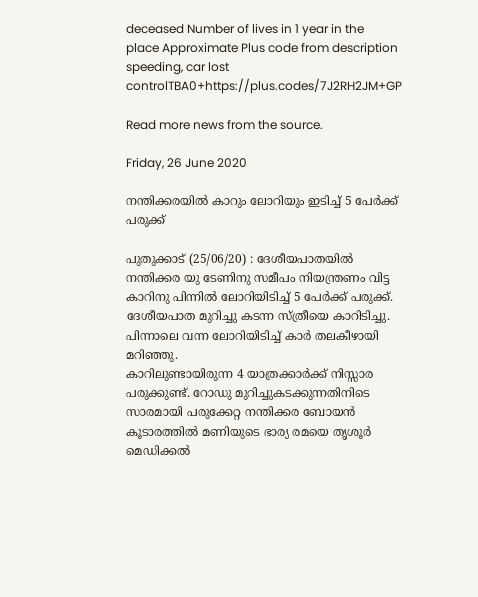deceased Number of lives in 1 year in the place Approximate Plus code from description
speeding, car lost controlTBA0+https://plus.codes/7J2RH2JM+GP

Read more news from the source.

Friday, 26 June 2020

നന്തിക്കരയിൽ കാറും ലോറിയും ഇടിച്ച് 5 പേർക്ക് പരുക്ക്

പുതുക്കാട് (25/06/20) : ദേശീയപാതയിൽ നന്തിക്കര യു ടേണിനു സമീപം നിയന്ത്രണം വിട്ട കാറിനു പിന്നിൽ ലോറിയിടിച്ച് 5 പേർക്ക് പരുക്ക്. ദേശീയപാത മുറിച്ചു കടന്ന സ്ത്രീയെ കാറിടിച്ചു. പിന്നാലെ വന്ന ലോറിയിടിച്ച് കാർ തലകീഴായി മറിഞ്ഞു.
കാറിലുണ്ടായിരുന്ന 4 യാത്രക്കാർക്ക് നിസ്സാര പരുക്കുണ്ട്. റോഡു മുറിച്ചുകടക്കുന്നതിനിടെ സാരമായി പരുക്കേറ്റ നന്തിക്കര ബോയൻ കൂടാരത്തിൽ മണിയുടെ ഭാര്യ രമയെ തൃശൂർ മെഡിക്കൽ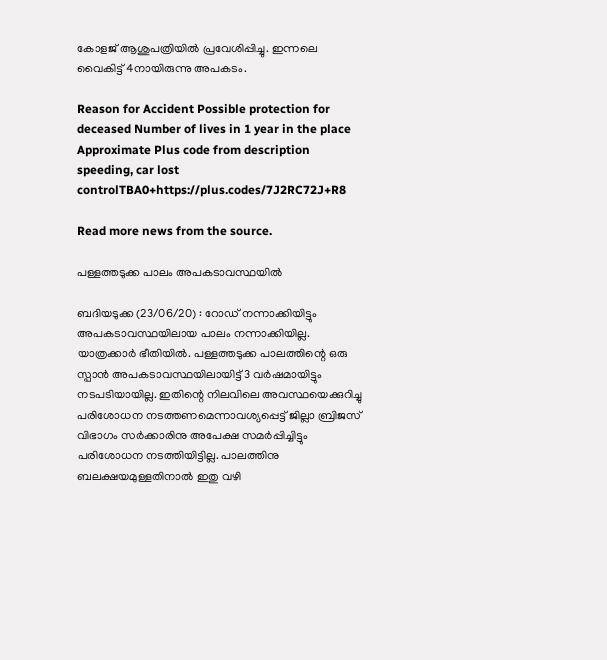കോളജ് ആശുപത്രിയിൽ പ്രവേശിപ്പിച്ചു. ഇന്നലെ വൈകിട്ട് 4നായിരുന്നു അപകടം.

Reason for Accident Possible protection for deceased Number of lives in 1 year in the place Approximate Plus code from description
speeding, car lost controlTBA0+https://plus.codes/7J2RC72J+R8

Read more news from the source.

പള്ളത്തടുക്ക പാലം അപകടാവസ്ഥയിൽ

ബദിയടുക്ക (23/06/20) : റോഡ് നന്നാക്കിയിട്ടും അപകടാവസ്ഥയിലായ പാലം നന്നാക്കിയില്ല. യാത്രക്കാർ ഭീതിയിൽ. പള്ളത്തടുക്ക പാലത്തിന്റെ ഒരു സ്പാൻ അപകടാവസ്ഥയിലായിട്ട് 3 വർഷമായിട്ടും നടപടിയായില്ല. ഇതിന്റെ നിലവിലെ അവസ്ഥയെക്കുറിച്ചു പരിശോധന നടത്തണമെന്നാവശ്യപ്പെട്ട് ജില്ലാ ബ്രിജസ് വിഭാഗം സർക്കാരിനു അപേക്ഷ സമർപ്പിച്ചിട്ടും പരിശോധന നടത്തിയിട്ടില്ല. പാലത്തിനു ബലക്ഷയമുള്ളതിനാ‍ൽ ഇതു വഴി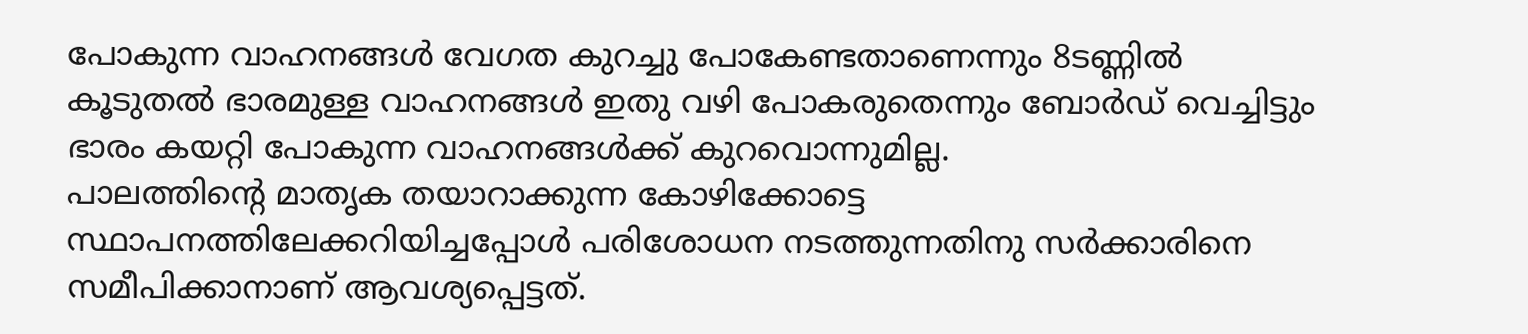പോകുന്ന വാഹനങ്ങൾ വേഗത കുറച്ചു പോകേണ്ടതാണെന്നും 8ടണ്ണിൽ കൂടുതൽ ഭാരമുള്ള വാഹനങ്ങൾ ഇതു വഴി പോകരുതെന്നും ബോർഡ് വെച്ചിട്ടും ഭാരം കയറ്റി പോകുന്ന വാഹനങ്ങൾക്ക് കുറവൊന്നുമില്ല.
പാലത്തിന്റെ മാതൃക തയാറാക്കുന്ന കോഴിക്കോട്ടെ സ്ഥാപനത്തിലേക്കറിയിച്ചപ്പോൾ പരിശോധന നടത്തുന്നതിനു സർക്കാരിനെ സമീപിക്കാനാണ് ആവശ്യപ്പെട്ടത്.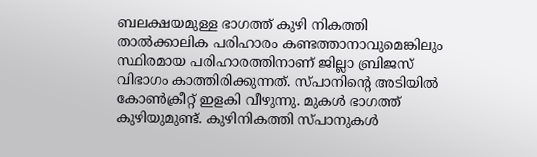ബലക്ഷയമുള്ള ഭാഗത്ത് കുഴി നികത്തി താൽക്കാലിക പരിഹാരം കണ്ടത്താനാവുമെങ്കിലും സ്ഥിരമായ പരിഹാരത്തിനാണ് ജില്ലാ ബ്രിജസ് വിഭാഗം കാത്തിരിക്കുന്നത്. സ്പാനിന്റെ അടിയിൽ കോൺക്രീറ്റ് ഇളകി വീഴുന്നു. മുകൾ ഭാഗത്ത് കുഴിയുമുണ്ട്. കുഴിനികത്തി സ്പാനുകൾ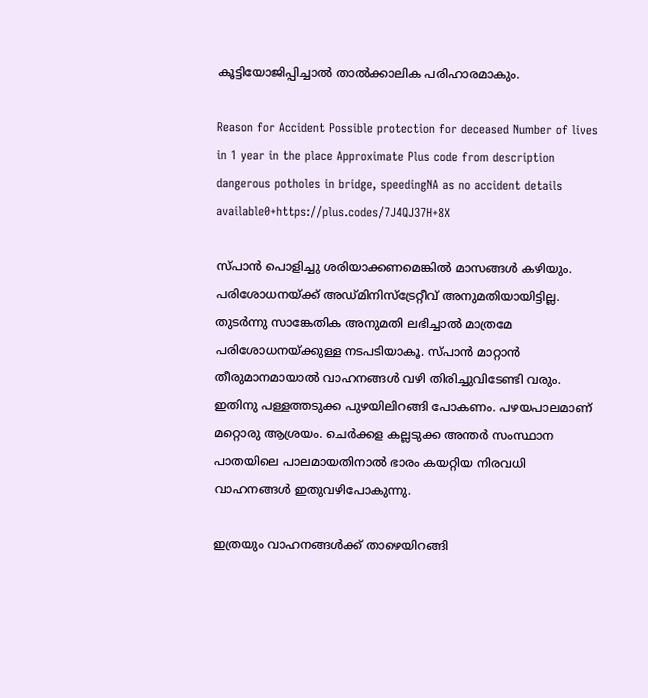കൂട്ടിയോജിപ്പിച്ചാൽ താൽക്കാലിക പരിഹാരമാകും.

Reason for Accident Possible protection for deceased Number of lives in 1 year in the place Approximate Plus code from description
dangerous potholes in bridge, speedingNA as no accident details available0+https://plus.codes/7J4QJ37H+8X

സ്പാൻ പൊളിച്ചു ശരിയാക്കണമെങ്കിൽ മാസങ്ങൾ കഴിയും. പരിശോധനയ്ക്ക് അഡ്മിനിസ്ട്രേറ്റീവ് അനുമതിയായിട്ടില്ല. തുടർന്നു സാങ്കേതിക അനുമതി ലഭിച്ചാൽ മാത്രമേ പരിശോധനയ്ക്കുള്ള നടപടിയാകൂ. സ്പാൻ മാറ്റാൻ തീരുമാനമായാൽ വാഹനങ്ങൾ വഴി തിരിച്ചുവിടേണ്ടി വരും. ഇതിനു പള്ളത്തടുക്ക പുഴയിലിറങ്ങി പോകണം. പഴയപാലമാണ് മറ്റൊരു ആശ്രയം. ചെർക്കള കല്ലടുക്ക അന്തർ സംസ്ഥാന പാതയിലെ പാലമായതിനാൽ ഭാരം കയറ്റിയ നിരവധി വാഹനങ്ങൾ ഇതുവഴിപോകുന്നു.

ഇത്രയും വാഹനങ്ങൾക്ക് താഴെയിറങ്ങി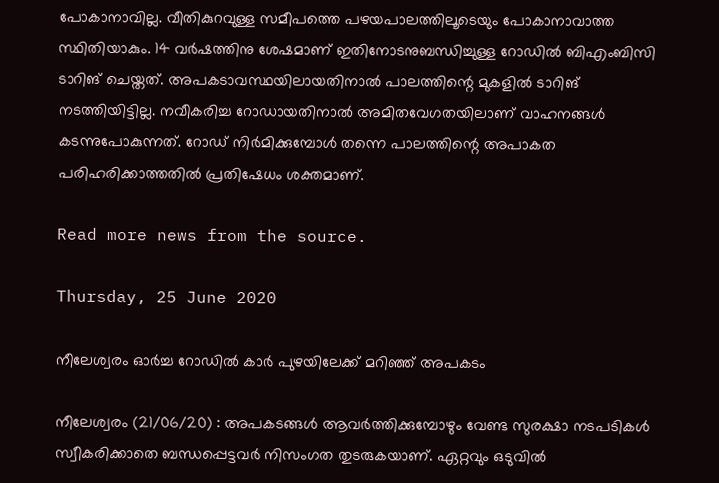പോകാനാവില്ല. വീതികുറവുള്ള സമീപത്തെ പഴയപാലത്തിലൂടെയും പോകാനാവാത്ത സ്ഥിതിയാകും. 14 വർഷത്തിനു ശേഷമാണ് ഇതിനോടനുബന്ധിച്ചുള്ള റോഡിൽ ബിഎംബിസി ടാറിങ് ചെയ്തത്. അപകടാവസ്ഥയിലായതിനാൽ പാലത്തിന്റെ മുകളിൽ ടാറിങ് നടത്തിയിട്ടില്ല. നവീകരിച്ച റോഡായതിനാൽ അമിതവേഗതയിലാണ് വാഹനങ്ങൾ കടന്നുപോകുന്നത്. റോഡ് നിർമിക്കുമ്പോൾ തന്നെ പാലത്തിന്റെ അപാകത പരിഹരിക്കാത്തതിൽ പ്രതിഷേധം ശക്തമാണ്.

Read more news from the source.

Thursday, 25 June 2020

നീലേശ്വരം ഓർച്ച റോഡിൽ കാർ പുഴയിലേക്ക് മറിഞ്ഞ് അപകടം

നീലേശ്വരം (21/06/20) : അപകടങ്ങൾ ആവർത്തിക്കുമ്പോഴും വേണ്ട സുരക്ഷാ നടപടികൾ സ്വീകരിക്കാതെ ബന്ധപ്പെട്ടവർ നിസംഗത തുടരുകയാണ്. ഏറ്റവും ഒടുവിൽ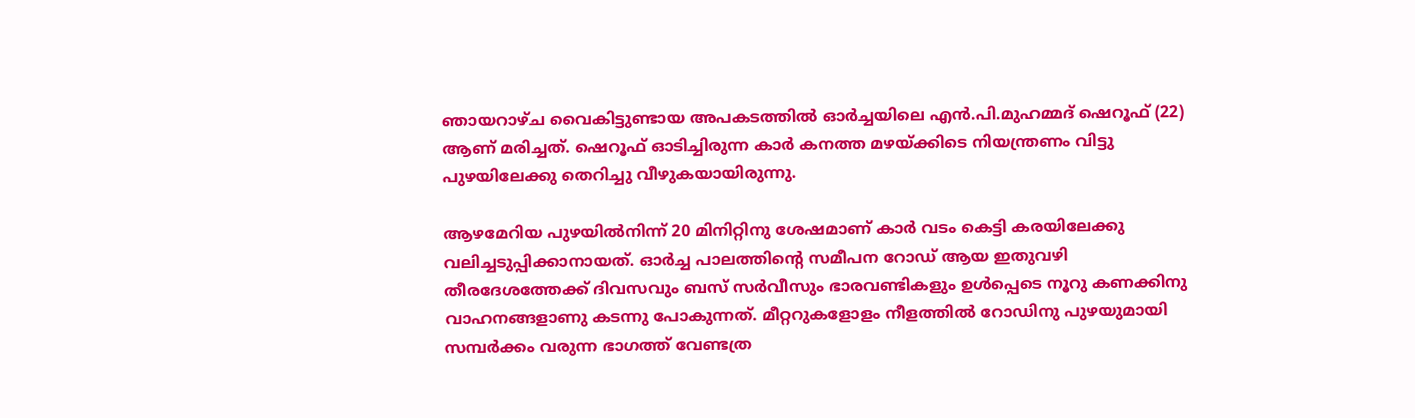ഞായറാഴ്ച വൈകിട്ടുണ്ടായ അപകടത്തിൽ ഓർച്ചയിലെ എൻ.പി.മുഹമ്മദ് ഷെറൂഫ് (22) ആണ് മരിച്ചത്. ഷെറൂഫ് ഓടിച്ചിരുന്ന കാർ കനത്ത മഴയ്ക്കിടെ നിയന്ത്രണം വിട്ടു പുഴയിലേക്കു തെറിച്ചു വീഴുകയായിരുന്നു.

ആഴമേറിയ പുഴയിൽനിന്ന് 20 മിനിറ്റിനു ശേഷമാണ് കാർ വടം കെട്ടി കരയിലേക്കു വലിച്ചടുപ്പിക്കാനായത്. ഓർച്ച പാലത്തിന്റെ സമീപന റോഡ് ആയ ഇതുവഴി തീരദേശത്തേക്ക് ദിവസവും ബസ് സർവീസും ഭാരവണ്ടികളും ഉൾപ്പെടെ നൂറു കണക്കിനു വാഹനങ്ങളാണു കടന്നു പോകുന്നത്. മീറ്ററുകളോളം നീളത്തിൽ റോഡിനു പുഴയുമായി സമ്പർക്കം വരുന്ന ഭാഗത്ത് വേണ്ടത്ര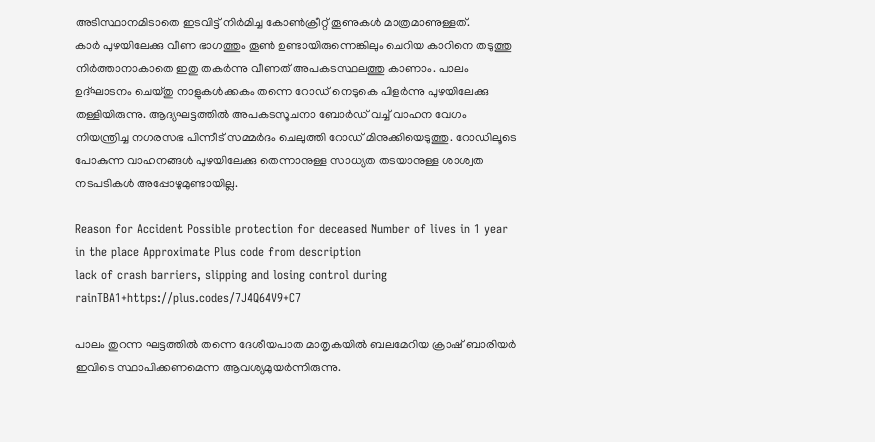അടിസ്ഥാനമിടാതെ ഇടവിട്ട് നിർമിച്ച കോൺക്രീറ്റ് തൂണുകൾ മാത്രമാണുള്ളത്.
കാർ പുഴയിലേക്കു വീണ ഭാഗത്തും തൂൺ ഉണ്ടായിരുന്നെങ്കിലും ചെറിയ കാറിനെ തടുത്തു നിർത്താനാകാതെ ഇതു തകർന്നു വീണത് അപകടസ്ഥലത്തു കാണാം. പാലം ഉദ്ഘാടനം ചെയ്തു നാളുകൾക്കകം തന്നെ റോഡ് നെടുകെ പിളർന്നു പുഴയിലേക്കു തള്ളിയിരുന്നു. ആദ്യഘട്ടത്തിൽ അപകടസൂചനാ ബോർഡ് വച്ച് വാഹന വേഗം നിയന്ത്രിച്ച നഗരസഭ പിന്നീട് സമ്മർദം ചെലുത്തി റോഡ് മിനുക്കിയെടുത്തു. റോഡിലൂടെ പോകുന്ന വാഹനങ്ങൾ പുഴയിലേക്കു തെന്നാനുള്ള സാധ്യത തടയാനുള്ള ശാശ്വത നടപടികൾ അപ്പോഴുമുണ്ടായില്ല.

Reason for Accident Possible protection for deceased Number of lives in 1 year in the place Approximate Plus code from description
lack of crash barriers, slipping and losing control during rainTBA1+https://plus.codes/7J4Q64V9+C7

പാലം തുറന്ന ഘട്ടത്തിൽ തന്നെ ദേശീയപാത മാതൃകയിൽ ബലമേറിയ ക്രാഷ് ബാരിയർ ഇവിടെ സ്ഥാപിക്കണമെന്ന ആവശ്യമുയർന്നിരുന്നു.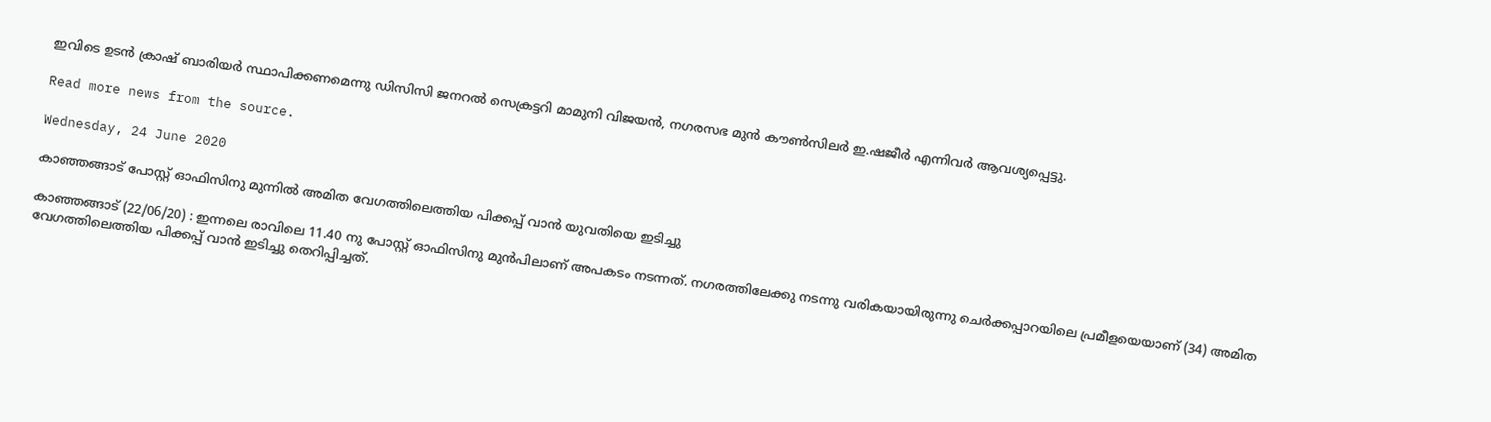ഇവിടെ ഉടൻ ക്രാഷ് ബാരിയർ സ്ഥാപിക്കണമെന്നു ഡിസിസി ജനറൽ സെക്രട്ടറി മാമുനി വിജയൻ, നഗരസഭ മുൻ കൗൺസിലർ ഇ.ഷജീർ എന്നിവർ ആവശ്യപ്പെട്ടു.

Read more news from the source.

Wednesday, 24 June 2020

കാഞ്ഞങ്ങാട് പോസ്റ്റ് ഓഫിസിനു മുന്നിൽ അമിത വേഗത്തിലെത്തിയ പിക്കപ്പ് വാൻ യുവതിയെ ഇടിച്ചു

കാഞ്ഞങ്ങാട് (22/06/20) : ഇന്നലെ രാവിലെ 11.40 നു പോസ്റ്റ് ഓഫിസിനു മുൻപിലാണ് അപകടം നടന്നത്. നഗരത്തിലേക്കു നടന്നു വരികയായിരുന്നു ചെർക്കപ്പാറയിലെ പ്രമീളയെയാണ് (34) അമിത വേഗത്തിലെത്തിയ പിക്കപ്പ് വാൻ ഇടിച്ചു തെറിപ്പിച്ചത്.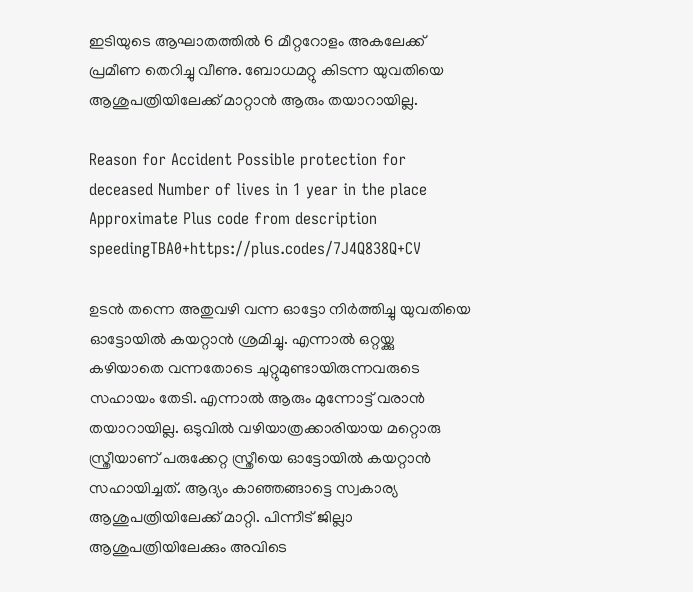ഇടിയുടെ ആഘാതത്തില്‍ 6 മീറ്ററോളം അകലേക്ക് പ്രമീണ തെറിച്ചു വീണു. ബോധമറ്റു കിടന്ന യുവതിയെ ആശുപത്രിയിലേക്ക് മാറ്റാൻ ആരും തയാറായില്ല.

Reason for Accident Possible protection for deceased Number of lives in 1 year in the place Approximate Plus code from description
speedingTBA0+https://plus.codes/7J4Q838Q+CV

ഉടൻ തന്നെ അതുവഴി വന്ന ഓട്ടോ നിർത്തിച്ചു യുവതിയെ ഓട്ടോയിൽ കയറ്റാൻ ശ്രമിച്ചു. എന്നാൽ ഒറ്റയ്ക്കു കഴിയാതെ വന്നതോടെ ചുറ്റുമുണ്ടായിരുന്നവരുടെ സഹായം തേടി. എന്നാൽ ആരും മുന്നോട്ട് വരാൻ തയാറായില്ല. ഒടുവിൽ വഴിയാത്രക്കാരിയായ മറ്റൊരു സ്ത്രീയാണ് പരുക്കേറ്റ സ്ത്രീയെ ഓട്ടോയിൽ കയറ്റാൻ സഹായിച്ചത്. ആദ്യം കാഞ്ഞങ്ങാട്ടെ സ്വകാര്യ ആശുപത്രിയിലേക്ക് മാറ്റി. പിന്നീട് ജില്ലാ ആശുപത്രിയിലേക്കും അവിടെ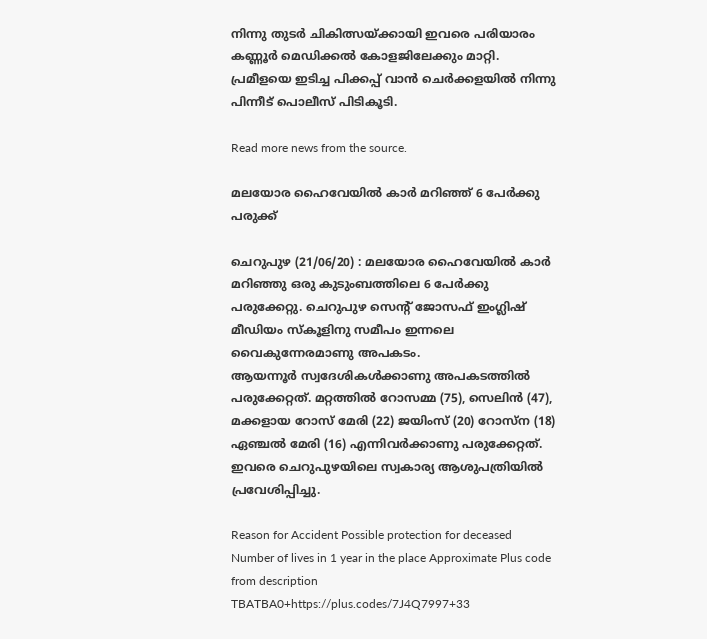നിന്നു തുടർ ചികിത്സയ്ക്കായി ഇവരെ പരിയാരം കണ്ണൂർ മെഡിക്കൽ കോളജിലേക്കും മാറ്റി. പ്രമീളയെ ഇടിച്ച പിക്കപ്പ് വാന്‍ ചെര്‍ക്കളയില്‍ നിന്നു പിന്നീട് പൊലീസ് പിടികൂടി.

Read more news from the source.

മലയോര ഹൈവേയിൽ കാർ മറിഞ്ഞ് 6 പേർക്കു പരുക്ക്

ചെറുപുഴ (21/06/20) : മലയോര ഹൈവേയിൽ കാർ മറിഞ്ഞു ഒരു കുടുംബത്തിലെ 6 പേർക്കു പരുക്കേറ്റു. ചെറുപുഴ സെന്റ് ജോസഫ് ഇംഗ്ലിഷ് മീഡിയം സ്കൂളിനു സമീപം ഇന്നലെ വൈകുന്നേരമാണു അപകടം.
ആയന്നൂർ സ്വദേശികൾക്കാണു അപകടത്തിൽ പരുക്കേറ്റത്. മറ്റത്തിൽ റോസമ്മ (75), സെലിൻ (47), മക്കളായ റോസ് മേരി (22) ജയിംസ് (20) റോസ്ന (18) ഏഞ്ചൽ മേരി (16) എന്നിവർക്കാണു പരുക്കേറ്റത്. ഇവരെ ചെറുപുഴയിലെ സ്വകാര്യ ആശുപത്രിയിൽ പ്രവേശിപ്പിച്ചു.

Reason for Accident Possible protection for deceased Number of lives in 1 year in the place Approximate Plus code from description
TBATBA0+https://plus.codes/7J4Q7997+33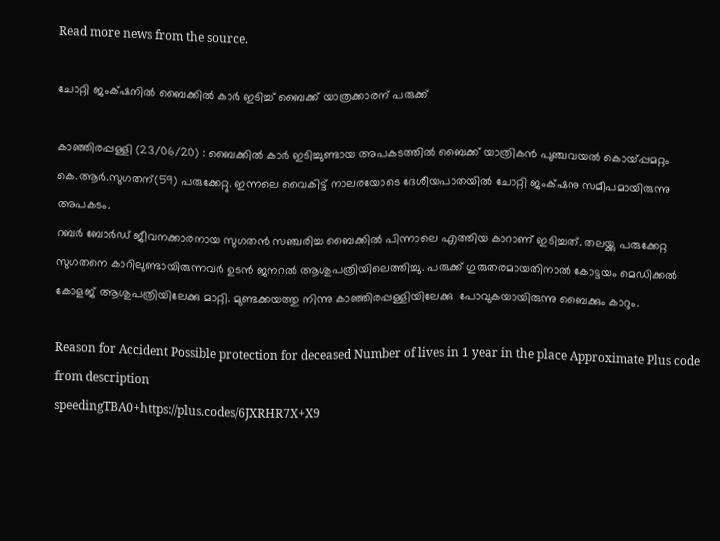Read more news from the source.

ചോറ്റി ജംക്‌ഷനിൽ ബൈക്കിൽ കാർ ഇടിച്ച് ബൈക്ക് യാത്രക്കാരന് പരുക്ക്

കാഞ്ഞിരപ്പള്ളി (23/06/20) : ബൈക്കിൽ കാർ ഇടിച്ചുണ്ടായ അപകടത്തിൽ ബൈക്ക് യാത്രികൻ പുഞ്ചവയൽ കൊയ്പ്പമറ്റം കെ.ആർ.സുഗതന്(59) പരുക്കേറ്റു. ഇന്നലെ വൈകിട്ട് നാലരയോടെ ദേശീയപാതയിൽ ചോറ്റി ജംക്‌ഷനു സമീപമായിരുന്നു അപകടം.
റബർ ബോർഡ് ജീവനക്കാരനായ സുഗതൻ സഞ്ചരിച്ച ബൈക്കിൽ പിന്നാലെ എത്തിയ കാറാണ് ഇടിച്ചത്. തലയ്ക്കു പരുക്കേറ്റ സുഗതനെ കാറിലുണ്ടായിരുന്നവർ ഉടൻ ജനറൽ ആശുപത്രിയിലെത്തിച്ചു. പരുക്ക് ഗുരുതരമായതിനാൽ കോട്ടയം മെഡിക്കൽ കോളജ് ആശുപത്രിയിലേക്കു മാറ്റി. മുണ്ടക്കയത്തു നിന്നു കാഞ്ഞിരപ്പള്ളിയിലേക്കു ‍ പോവുകയായിരുന്നു ബൈക്കും കാറും.

Reason for Accident Possible protection for deceased Number of lives in 1 year in the place Approximate Plus code from description
speedingTBA0+https://plus.codes/6JXRHR7X+X9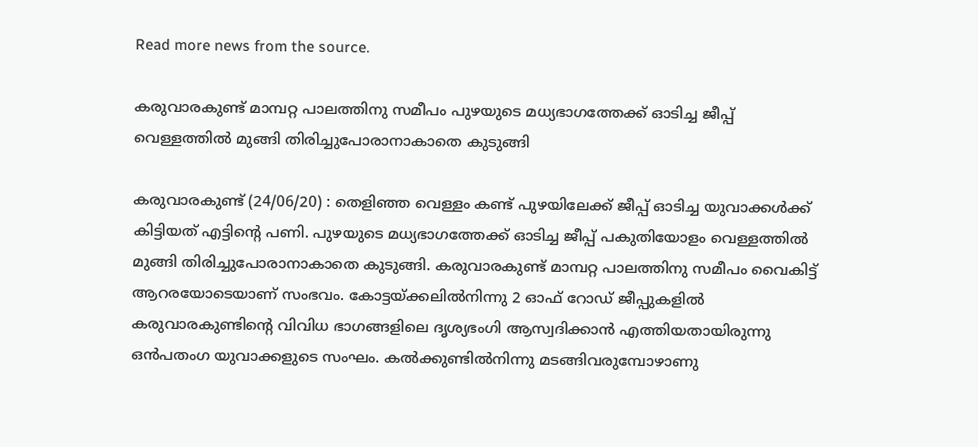Read more news from the source.

കരുവാരകുണ്ട് മാമ്പറ്റ പാലത്തിനു സമീപം പുഴയുടെ മധ്യഭാഗത്തേക്ക് ഓടിച്ച ജീപ്പ് വെള്ളത്തിൽ മുങ്ങി തിരിച്ചുപോരാനാകാതെ കുടുങ്ങി

കരുവാരകുണ്ട് (24/06/20) : തെളിഞ്ഞ വെള്ളം കണ്ട് പുഴയിലേക്ക് ജീപ്പ് ഓടിച്ച യുവാക്കൾക്ക് കിട്ടിയത് എട്ടിന്റെ പണി. പുഴയുടെ മധ്യഭാഗത്തേക്ക് ഓടിച്ച ജീപ്പ് പകുതിയോളം വെള്ളത്തിൽ മുങ്ങി തിരിച്ചുപോരാനാകാതെ കുടുങ്ങി. കരുവാരകുണ്ട് മാമ്പറ്റ പാലത്തിനു സമീപം വൈകിട്ട് ആറരയോടെയാണ് സംഭവം. കോട്ടയ്ക്കലിൽനിന്നു 2 ഓഫ് റോഡ് ജീപ്പുകളിൽ കരുവാരകുണ്ടിന്റെ വിവിധ ഭാഗങ്ങളിലെ ദൃശ്യഭംഗി ആസ്വദിക്കാൻ എത്തിയതായിരുന്നു ഒൻപതംഗ യുവാക്കളുടെ സംഘം. കൽക്കുണ്ടിൽനിന്നു മടങ്ങിവരുമ്പോഴാണു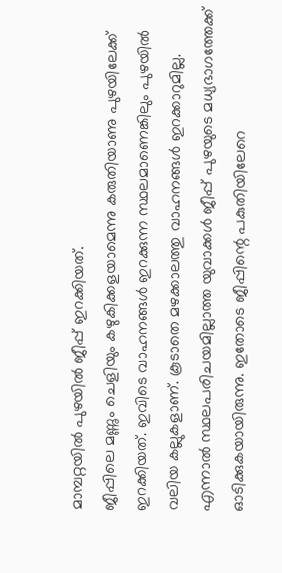മാമ്പറ്റയിൽ പുഴയിൽ ജീപ്പ് ഇറക്കിയത്.
ജീപ്പിലെ മണ്ണും ചെളിയും കഴുകിക്കളയാമെന്നു കരുതിയാണു പുഴയിലേക്ക് ഇറക്കിയത്. ഇവിടെ വാഹനങ്ങൾ ഇറക്കുന്ന സ്ഥലമാണെങ്കിലും പുഴയിൽ വലിയ കല്ലുകളാണ്. കൂടാതെ മഴക്കാലത്തു വാഹനങ്ങൾ ഇറക്കാറുമില്ല. എന്നാൽ സ്ഥലപരിചയമില്ലാത്ത യുവാക്കൾ ജീപ്പ് പുഴയുടെ മധ്യഭാഗത്തേക്ക് ഓടിക്കുകയായിരുന്നു. ഇതോടെ ജീപ്പിന്റെ പകുതിയിലേറെ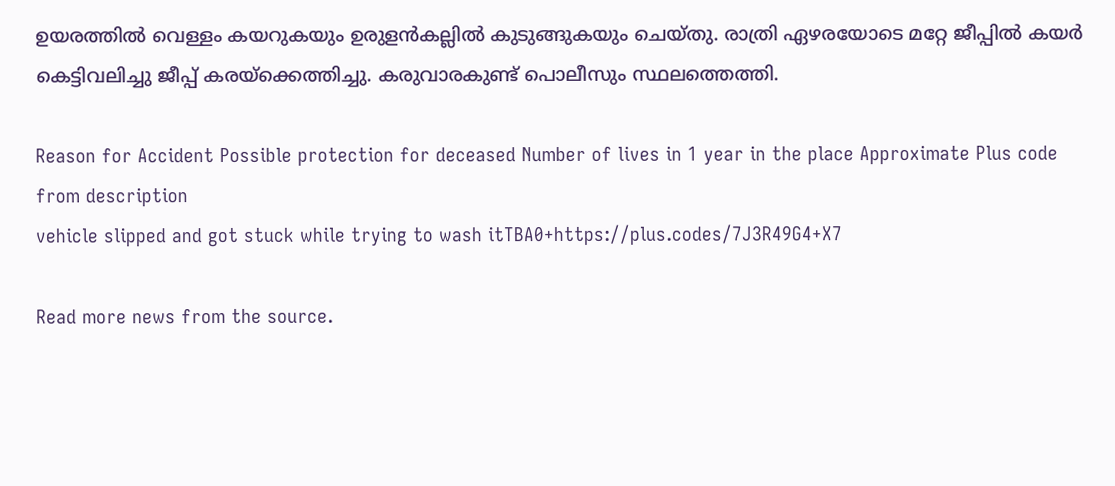ഉയരത്തിൽ വെള്ളം കയറുകയും ഉരുളൻകല്ലിൽ കുടുങ്ങുകയും ചെയ്തു. രാത്രി ഏഴരയോടെ മറ്റേ ജീപ്പിൽ കയർ കെട്ടിവലിച്ചു ജീപ്പ് കരയ്ക്കെത്തിച്ചു. കരുവാരകുണ്ട് പൊലീസും സ്ഥലത്തെത്തി.

Reason for Accident Possible protection for deceased Number of lives in 1 year in the place Approximate Plus code from description
vehicle slipped and got stuck while trying to wash itTBA0+https://plus.codes/7J3R49G4+X7

Read more news from the source.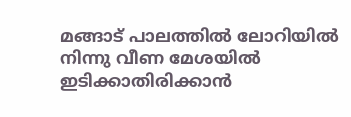മങ്ങാട് പാലത്തിൽ ലോറിയിൽ നിന്നു വീണ മേശയിൽ ഇടിക്കാതിരിക്കാൻ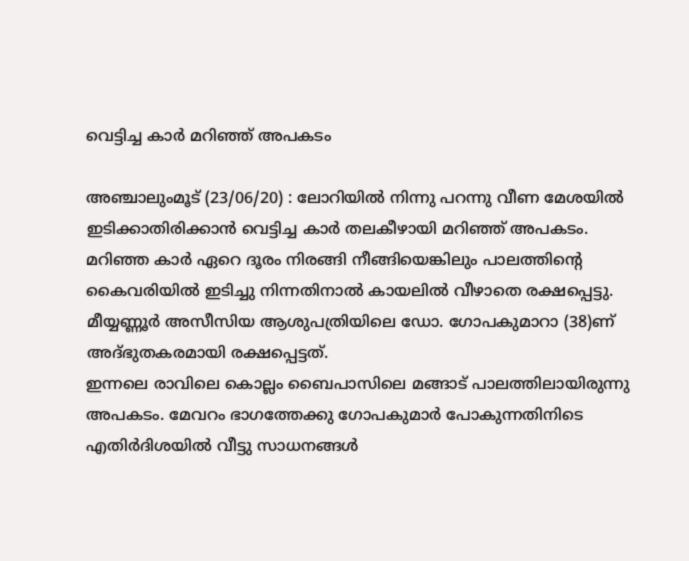വെട്ടിച്ച കാർ മറിഞ്ഞ് അപകടം

അഞ്ചാലുംമൂട് (23/06/20) : ലോറിയിൽ നിന്നു പറന്നു വീണ മേശയിൽ ഇടിക്കാതിരിക്കാൻ വെട്ടിച്ച കാർ തലകീഴായി മറിഞ്ഞ് അപകടം. മറിഞ്ഞ കാർ ഏറെ ദൂരം നിരങ്ങി നീങ്ങിയെങ്കിലും പാലത്തിന്റെ കൈവരിയിൽ ഇടിച്ചു നിന്നതിനാൽ കായലിൽ വീഴാതെ രക്ഷപ്പെട്ടു. മീയ്യണ്ണൂർ അസീസിയ ആശുപത്രിയിലെ ഡോ. ഗോപകുമാറാ (38)ണ് അദ്ഭുതകരമായി രക്ഷപ്പെട്ടത്.
ഇന്നലെ രാവിലെ കൊല്ലം ബൈപാസിലെ മങ്ങാട് പാലത്തിലായിരുന്നു അപകടം. മേവറം ഭാഗത്തേക്കു ഗോപകുമാർ പോകുന്നതിനിടെ എതിർദിശയിൽ വീട്ടു സാധനങ്ങൾ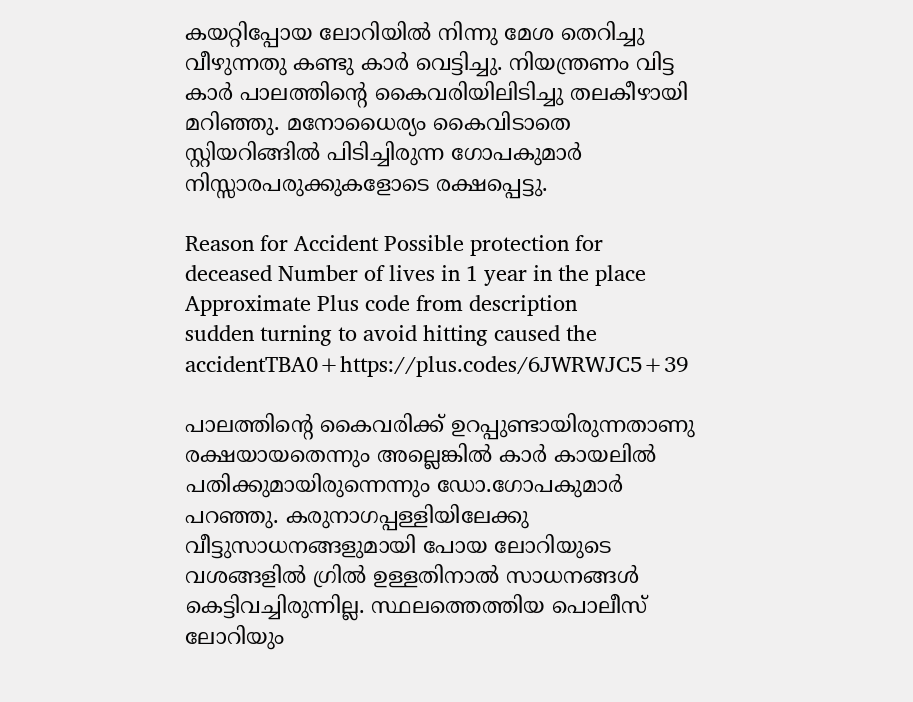കയറ്റിപ്പോയ ലോറിയിൽ നിന്നു മേശ തെറിച്ചു വീഴുന്നതു കണ്ടു കാർ വെട്ടിച്ചു. നിയന്ത്രണം വിട്ട കാർ പാലത്തിന്റെ കൈവരിയിലിടിച്ചു തലകീഴായി മറിഞ്ഞു. മനോധൈര്യം കൈവിടാതെ സ്റ്റിയറിങ്ങിൽ പിടിച്ചിരുന്ന ഗോപകുമാർ നിസ്സാരപരുക്കുകളോടെ രക്ഷപ്പെട്ടു.

Reason for Accident Possible protection for deceased Number of lives in 1 year in the place Approximate Plus code from description
sudden turning to avoid hitting caused the accidentTBA0+https://plus.codes/6JWRWJC5+39

പാലത്തിന്റെ കൈവരിക്ക് ഉറപ്പുണ്ടായിരുന്നതാണു രക്ഷയായതെന്നും അല്ലെങ്കിൽ കാർ കായലിൽ പതിക്കുമായിരുന്നെന്നും ഡോ.ഗോപകുമാർ പറഞ്ഞു. കരുനാഗപ്പള്ളിയിലേക്കു വീട്ടുസാധനങ്ങളുമായി പോയ ലോറിയുടെ വശങ്ങളിൽ ഗ്രിൽ ഉള്ളതിനാൽ സാധനങ്ങൾ കെട്ടിവച്ചിരുന്നില്ല. സ്ഥലത്തെത്തിയ പൊലീസ് ലോറിയും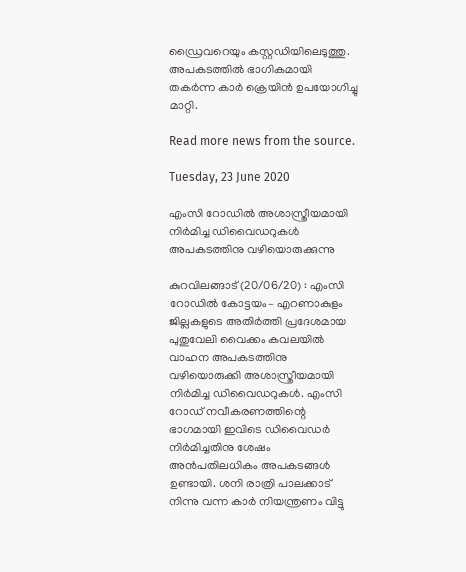ഡ്രൈവറെയും കസ്റ്റഡിയിലെടുത്തു. അപകടത്തിൽ ഭാഗികമായി തകർന്ന കാർ ക്രെയിൻ ഉപയോഗിച്ചു മാറ്റി.

Read more news from the source.

Tuesday, 23 June 2020

എംസി റോഡിൽ അശാസ്ത്രീയമായി നിർമിച്ച ഡിവൈഡറുകൾ അപകടത്തിനു വഴിയൊരുക്കുന്നു

കുറവിലങ്ങാട് (20/06/20) : എംസി റോഡിൽ കോട്ടയം– എറണാകുളം ജില്ലകളുടെ അതിർത്തി പ്രദേശമായ പുതുവേലി വൈക്കം കവലയിൽ വാഹന അപകടത്തിനു വഴിയൊരുക്കി അശാസ്ത്രീയമായി നിർമിച്ച ഡിവൈഡറുകൾ. എംസി റോഡ് നവീകരണത്തിന്റെ ഭാഗമായി ഇവിടെ ഡിവൈഡർ നിർമിച്ചതിനു ശേഷം അൻപതിലധികം അപകടങ്ങൾ ഉണ്ടായി. ശനി രാത്രി പാലക്കാട് നിന്നു വന്ന കാർ നിയന്ത്രണം വിട്ടു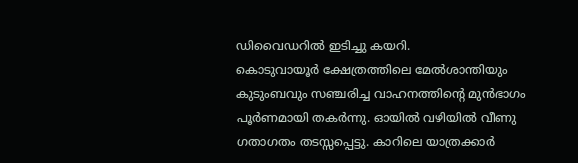ഡിവൈഡറിൽ ഇടിച്ചു കയറി.
കൊടുവായൂർ ക്ഷേത്രത്തിലെ മേൽശാന്തിയും കുടുംബവും സഞ്ചരിച്ച വാഹനത്തിന്റെ മുൻഭാഗം പൂർണമായി തകർന്നു. ഓയിൽ വഴിയിൽ വീണു ഗതാഗതം തടസ്സപ്പെട്ടു. കാറിലെ യാത്രക്കാർ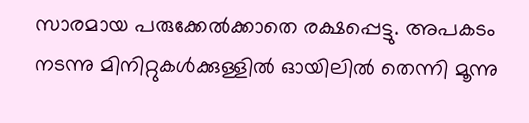സാരമായ പരുക്കേൽക്കാതെ രക്ഷപ്പെട്ടു. അപകടം നടന്നു മിനിറ്റുകൾക്കുള്ളിൽ ഓയിലിൽ തെന്നി മൂന്നു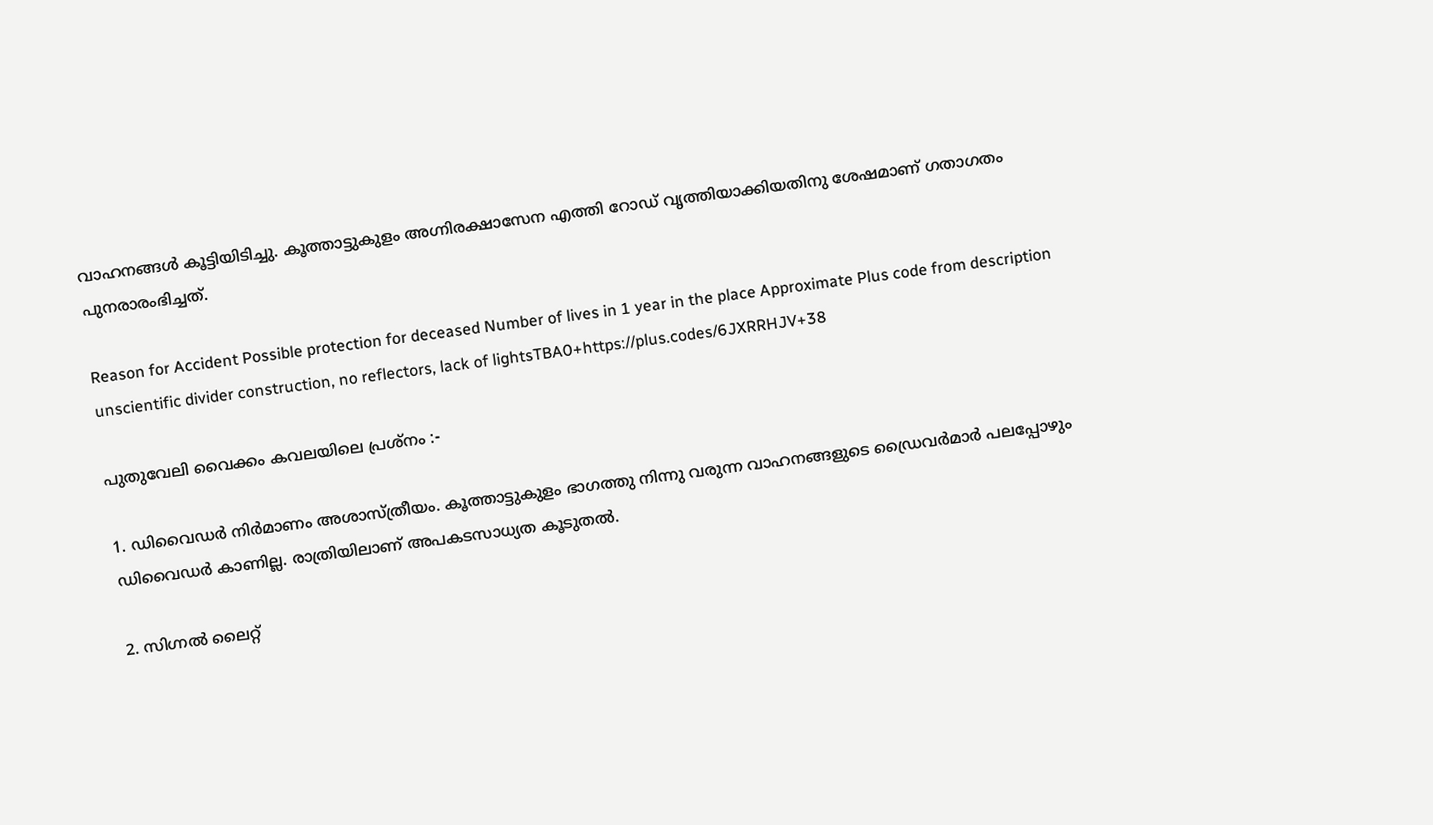വാഹനങ്ങൾ കൂട്ടിയിടിച്ചു. കൂത്താട്ടുകുളം അഗ്നിരക്ഷാസേന എത്തി റോഡ് വൃത്തിയാക്കിയതിനു ശേഷമാണ് ഗതാഗതം പുനരാരംഭിച്ചത്.

Reason for Accident Possible protection for deceased Number of lives in 1 year in the place Approximate Plus code from description
unscientific divider construction, no reflectors, lack of lightsTBA0+https://plus.codes/6JXRRHJV+38

പുതുവേലി വൈക്കം കവലയിലെ പ്രശ്നം :-

1. ഡിവൈഡർ നിർമാണം അശാസ്ത്രീയം. കൂത്താട്ടുകുളം ഭാഗത്തു നിന്നു വരുന്ന വാഹനങ്ങളുടെ ഡ്രൈവർമാർ പലപ്പോഴും ഡിവൈഡർ കാണില്ല. രാത്രിയിലാണ് അപകടസാധ്യത കൂടുതൽ.

2. സിഗ്നൽ ലൈറ്റ്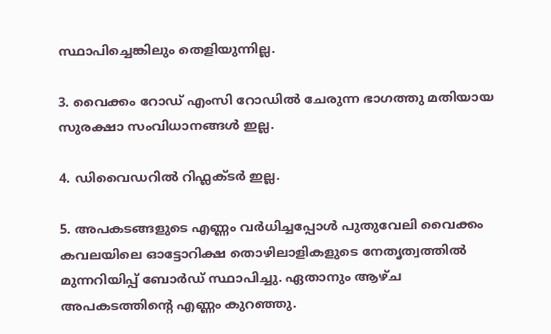സ്ഥാപിച്ചെങ്കിലും തെളിയുന്നില്ല.

3. വൈക്കം റോഡ് എംസി റോഡിൽ ചേരുന്ന ഭാഗത്തു മതിയായ സുരക്ഷാ സംവിധാനങ്ങൾ ഇല്ല.

4. ഡിവൈഡറിൽ റിഫ്ലക്ടർ ഇല്ല.

5. അപകടങ്ങളുടെ എണ്ണം വർധിച്ചപ്പോൾ പുതുവേലി വൈക്കം കവലയിലെ ഓട്ടോറിക്ഷ തൊഴിലാളികളുടെ നേതൃത്വത്തിൽ മുന്നറിയിപ്പ് ബോർഡ് സ്ഥാപിച്ചു. ഏതാനും ആഴ്ച അപകടത്തിന്റെ എണ്ണം കുറഞ്ഞു.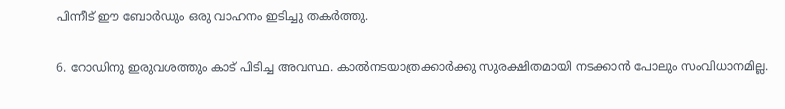പിന്നീട് ഈ ബോർഡും ഒരു വാഹനം ഇടിച്ചു തകർത്തു.

6. റോഡിനു ഇരുവശത്തും കാട് പിടിച്ച അവസ്ഥ. കാൽനടയാത്രക്കാർക്കു സുരക്ഷിതമായി നടക്കാൻ പോലും സംവിധാനമില്ല.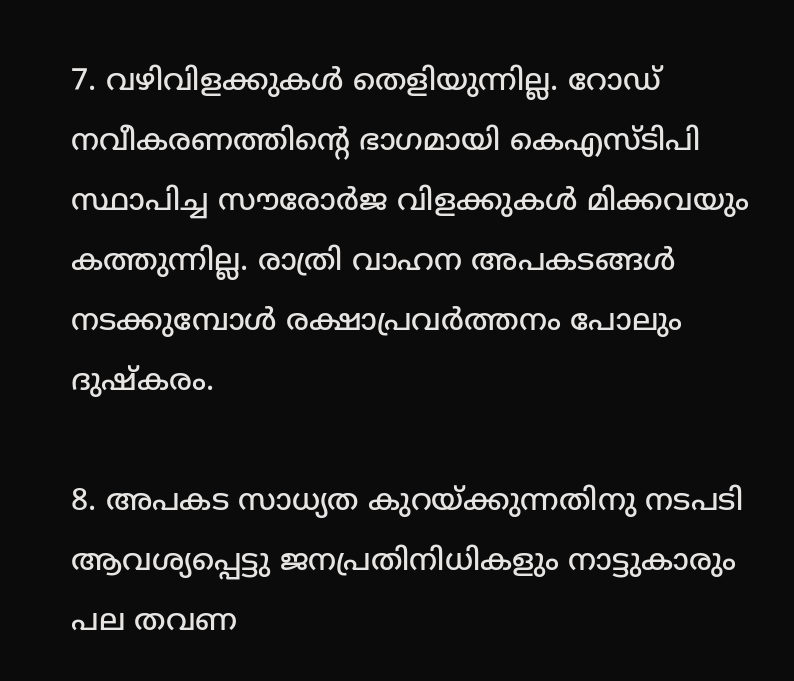7. വഴിവിളക്കുകൾ തെളിയുന്നില്ല. റോഡ് നവീകരണത്തിന്റെ ഭാഗമായി കെഎസ്ടിപി സ്ഥാപിച്ച സൗരോർജ വിളക്കുകൾ മിക്കവയും കത്തുന്നില്ല. രാത്രി വാഹന അപകടങ്ങൾ നടക്കുമ്പോൾ രക്ഷാപ്രവർത്തനം പോലും ദുഷ്കരം.

8. അപകട സാധ്യത കുറയ്ക്കുന്നതിനു നടപടി ആവശ്യപ്പെട്ടു ജനപ്രതിനിധികളും നാട്ടുകാരും പല തവണ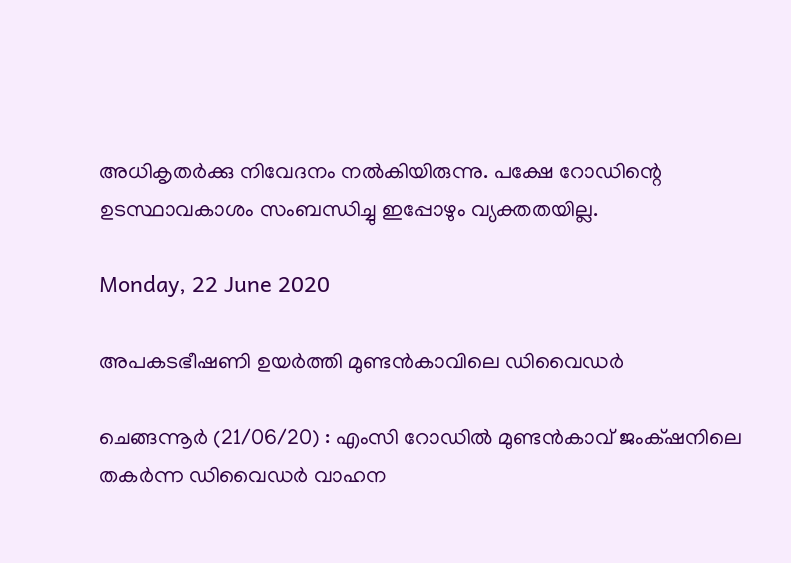അധികൃതർക്കു നിവേദനം നൽകിയിരുന്നു. പക്ഷേ റോഡിന്റെ ഉടസ്ഥാവകാശം സംബന്ധിച്ചു ഇപ്പോഴും വ്യക്തതയില്ല.

Monday, 22 June 2020

അപകടഭീഷണി ഉയർത്തി മുണ്ടൻകാവിലെ ഡിവൈഡർ

ചെങ്ങന്നൂർ (21/06/20) : എംസി റോഡിൽ മുണ്ടൻകാവ് ജം‌ക്‌ഷനിലെ തകർന്ന ഡിവൈഡർ വാഹന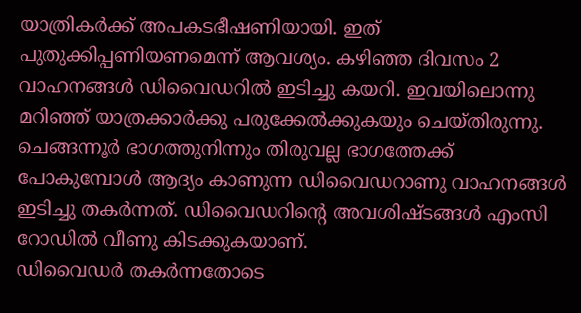യാത്രികർക്ക് അപകടഭീഷണിയായി. ഇത് പുതുക്കിപ്പണിയണമെന്ന് ആവശ്യം. കഴിഞ്ഞ ദിവസം 2 വാഹനങ്ങൾ ഡിവൈഡറിൽ ഇടിച്ചു കയറി. ഇവയിലൊന്നു മറിഞ്ഞ് യാത്രക്കാർക്കു പരുക്കേൽക്കുകയും ചെയ്തിരുന്നു. ചെങ്ങന്നൂർ ഭാഗത്തുനിന്നും തിരുവല്ല ഭാഗത്തേക്ക് പോകുമ്പോൾ ആദ്യം കാണുന്ന ഡിവൈഡറാണു വാഹനങ്ങൾ ഇടിച്ചു തകർന്നത്. ഡിവൈഡറിന്റെ അവശിഷ്ടങ്ങൾ എംസി റോഡിൽ വീണു കിടക്കുകയാണ്.
ഡിവൈഡർ തകർന്നതോടെ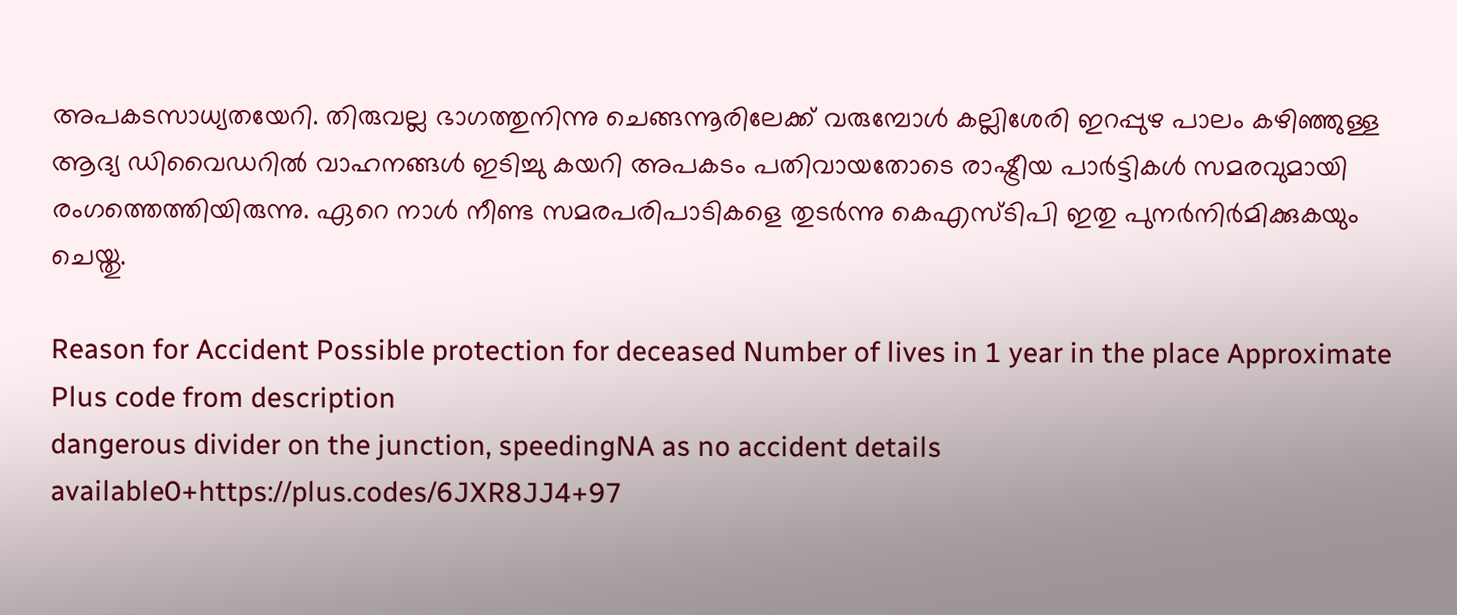അപകടസാധ്യതയേറി. തിരുവല്ല ഭാഗത്തുനിന്നു ചെങ്ങന്നൂരിലേക്ക് വരുമ്പോൾ കല്ലിശേരി ഇറപ്പുഴ പാലം കഴിഞ്ഞുള്ള ആദ്യ ഡിവൈഡറിൽ വാഹനങ്ങൾ ഇടിച്ചു കയറി അപകടം പതിവായതോടെ രാഷ്ട്രീയ പാർട്ടികൾ സമരവുമായി രംഗത്തെത്തിയിരുന്നു. ഏറെ നാൾ നീണ്ട സമരപരിപാടികളെ തുടർന്നു കെഎസ്ടിപി ഇതു പുനർനിർമിക്കുകയും ചെയ്തു.

Reason for Accident Possible protection for deceased Number of lives in 1 year in the place Approximate Plus code from description
dangerous divider on the junction, speedingNA as no accident details available0+https://plus.codes/6JXR8JJ4+97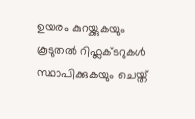ഉയരം കുറയ്ക്കുകയും കൂടുതൽ റിഫ്ലക്ടറുകൾ സ്ഥാപിക്കുകയും ചെയ്ത്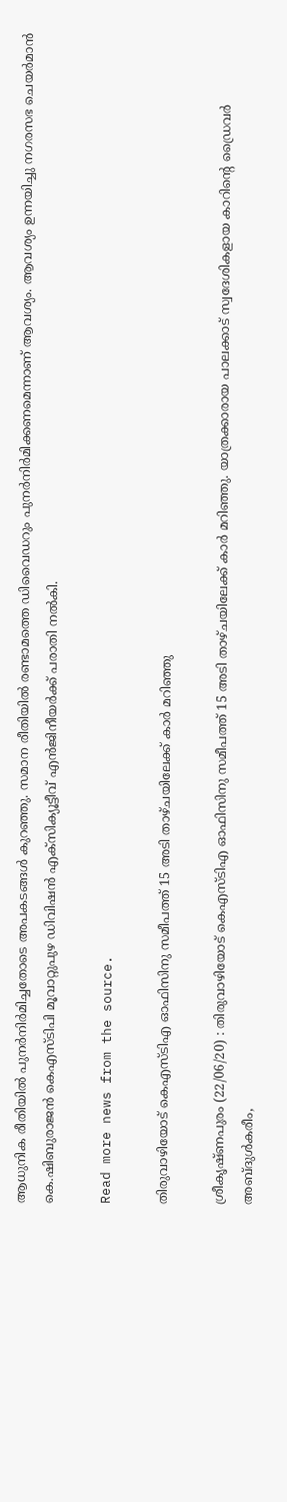ആധുനിക രീതിയിൽ പുനർനിർമിച്ചതോടെ അപകടങ്ങൾ കുറഞ്ഞു. സമാന രീതിയിൽ രണ്ടാമത്തെ ഡിവൈഡറും പുനർനിർമിക്കണമെന്നാണ് ആവശ്യം. ആവശ്യം ഉന്നയിച്ചു നഗരസഭ ചെയർമാൻ കെ.ഷിബുരാജൻ കെഎസ്ടിപി മൂവാറ്റുപുഴ ഡിവിഷൻ എക്‌സിക്യൂട്ടീവ് എൻജിനീയർക്ക് പരാതി നൽകി.

Read more news from the source.

തിരുവാഴിയോട് കെഎസ്ടിഎ ഓഫിസിനു സമീപത്ത് 15 അടി താഴ്ചയിലേക്ക് കാർ മറിഞ്ഞു

ശ്രീകൃഷ്ണപുരം (22/06/20) : തിരുവാഴിയോട് കെഎസ്ടിഎ ഓഫിസിനു സമീപത്ത് 15 അടി താഴ്ചയിലേക്ക് കാർ മറിഞ്ഞു. യാത്രക്കാരായ പാലക്കാട് സ്വദേശികളായ കാറിന്റെ ഡ്രൈവർ അബ്ദുൾകരീം,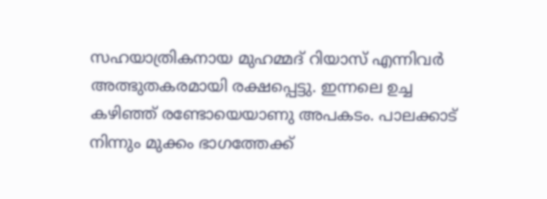സഹയാത്രികനായ മുഹമ്മദ് റിയാസ് എന്നിവർ അത്ഭുതകരമായി രക്ഷപ്പെട്ടു. ഇന്നലെ ഉച്ച കഴിഞ്ഞ് രണ്ടോയെയാണു അപകടം. പാലക്കാട് നിന്നും മുക്കം ഭാഗത്തേക്ക്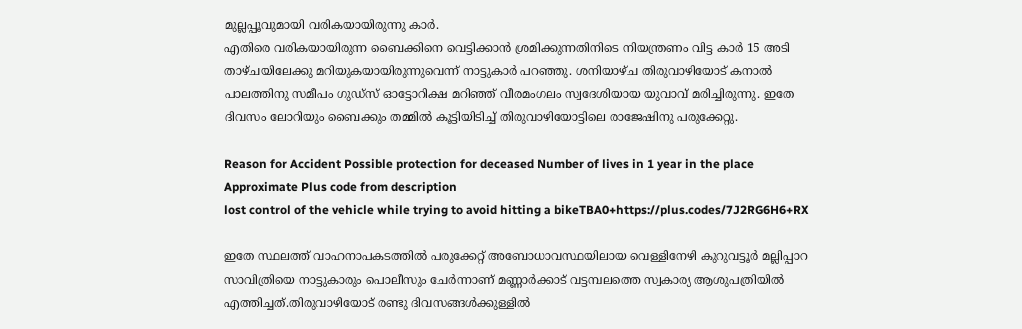മുല്ലപ്പൂവുമായി വരികയായിരുന്നു കാർ.
എതിരെ വരികയായിരുന്ന ബൈക്കിനെ വെട്ടിക്കാൻ ശ്രമിക്കുന്നതിനിടെ നിയന്ത്രണം വിട്ട കാർ 15 അടി താഴ്ചയിലേക്കു മറിയുകയായിരുന്നുവെന്ന് നാട്ടുകാർ പറഞ്ഞു. ശനിയാഴ്ച തിരുവാഴിയോട് കനാൽ പാലത്തിനു സമീപം ഗുഡ്സ് ഓട്ടോറിക്ഷ മറിഞ്ഞ് വീരമംഗലം സ്വദേശിയായ യുവാവ് മരിച്ചിരുന്നു. ഇതേ ദിവസം ലോറിയും ബൈക്കും തമ്മിൽ കൂട്ടിയിടിച്ച് തിരുവാഴിയോട്ടിലെ രാജേഷിനു പരുക്കേറ്റു.

Reason for Accident Possible protection for deceased Number of lives in 1 year in the place Approximate Plus code from description
lost control of the vehicle while trying to avoid hitting a bikeTBA0+https://plus.codes/7J2RG6H6+RX

ഇതേ സ്ഥലത്ത് വാഹനാപകടത്തിൽ പരുക്കേറ്റ് അബോധാവസ്ഥയിലായ വെള്ളിനേഴി കുറുവട്ടൂർ മല്ലിപ്പാറ സാവിത്രിയെ നാട്ടുകാരും പൊലീസും ചേർന്നാണ് മണ്ണാർക്കാട് വട്ടമ്പലത്തെ സ്വകാര്യ ആശുപത്രിയിൽ എത്തിച്ചത്.തിരുവാഴിയോട് രണ്ടു ദിവസങ്ങൾക്കുള്ളിൽ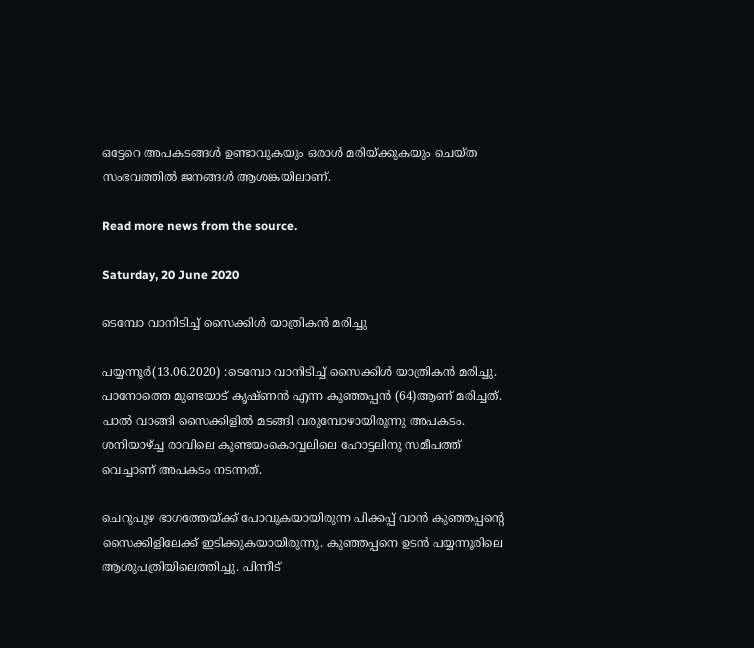ഒട്ടേറെ അപകടങ്ങൾ ഉണ്ടാവുകയും ഒരാൾ മരിയ്ക്കുകയും ചെയ്ത സംഭവത്തിൽ ജനങ്ങൾ ആശങ്കയിലാണ്.

Read more news from the source.

Saturday, 20 June 2020

ടെമ്പോ വാനിടിച്ച് സൈക്കിള്‍ യാത്രികന്‍ മരിച്ചു

പയ്യന്നൂര്‍(13.06.2020) :ടെമ്പോ വാനിടിച്ച് സൈക്കിള്‍ യാത്രികന്‍ മരിച്ചു. പാനോത്തെ മുണ്ടയാട് കൃഷ്ണന്‍ എന്ന കുഞ്ഞപ്പന്‍ (64)ആണ് മരിച്ചത്. പാല്‍ വാങ്ങി സൈക്കിളില്‍ മടങ്ങി വരുമ്പോഴായിരുന്നു അപകടം. ശനിയാഴ്ച്ച രാവിലെ കുണ്ടയംകൊവ്വലിലെ ഹോട്ടലിനു സമീപത്ത് വെച്ചാണ് അപകടം നടന്നത്.

ചെറുപുഴ ഭാഗത്തേയ്ക്ക് പോവുകയായിരുന്ന പിക്കപ്പ് വാന്‍ കുഞ്ഞപ്പന്റെ സൈക്കിളിലേക്ക് ഇടിക്കുകയായിരുന്നു. കുഞ്ഞപ്പനെ ഉടന്‍ പയ്യന്നൂരിലെ ആശുപത്രിയിലെത്തിച്ചു. പിന്നീട്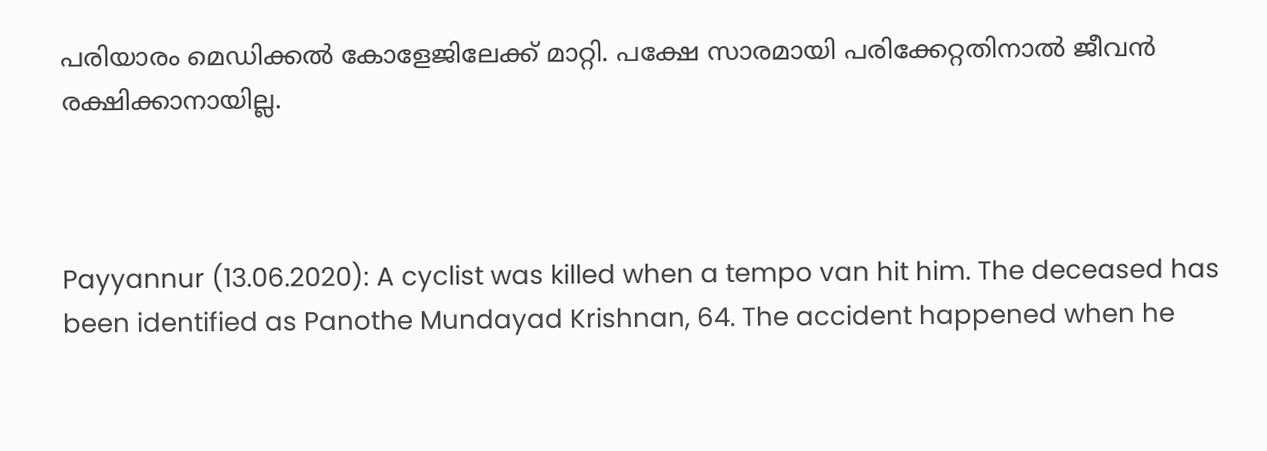പരിയാരം മെഡിക്കല്‍ കോളേജിലേക്ക് മാറ്റി. പക്ഷേ സാരമായി പരിക്കേറ്റതിനാല്‍ ജീവന്‍ രക്ഷിക്കാനായില്ല.



Payyannur (13.06.2020): A cyclist was killed when a tempo van hit him. The deceased has been identified as Panothe Mundayad Krishnan, 64. The accident happened when he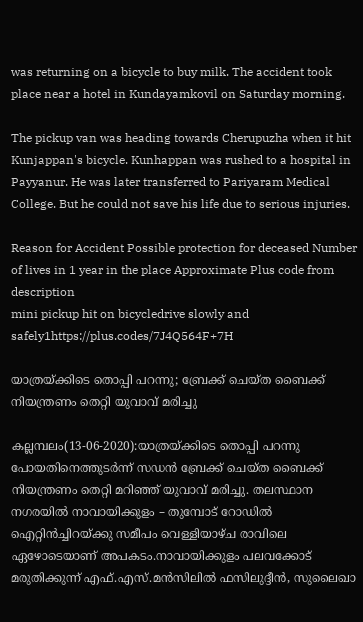was returning on a bicycle to buy milk. The accident took place near a hotel in Kundayamkovil on Saturday morning.

The pickup van was heading towards Cherupuzha when it hit Kunjappan's bicycle. Kunhappan was rushed to a hospital in Payyanur. He was later transferred to Pariyaram Medical College. But he could not save his life due to serious injuries.

Reason for Accident Possible protection for deceased Number of lives in 1 year in the place Approximate Plus code from description
mini pickup hit on bicycledrive slowly and safely1https://plus.codes/7J4Q564F+7H

യാത്രയ്ക്കിടെ തൊപ്പി പറന്നു; ബ്രേക്ക് ചെയ്ത ബൈക്ക് നിയന്ത്രണം തെറ്റി യുവാവ് മരിച്ചു

കല്ലമ്പലം(13-06-2020):യാത്രയ്ക്കിടെ തൊപ്പി പറന്നു പോയതിനെത്തുടർന്ന് സഡന്‍ ബ്രേക്ക് ചെയ്‍ത ബൈക്ക് നിയന്ത്രണം തെറ്റി മറിഞ്ഞ് യുവാവ് മരിച്ചു. തലസ്ഥാന നഗരയില്‍ നാവായിക്കുളം – തുമ്പോട് റോഡിൽ ഐറ്റിൻച്ചിറയ്ക്കു സമീപം വെള്ളിയാഴ്ച രാവിലെ ഏഴോടെയാണ്‌ അപകടം.നാവായിക്കുളം പലവക്കോട് മരുതിക്കുന്ന് എഫ്.എസ്.മൻസിലിൽ ഫസിലുദ്ദീൻ, സുലൈഖാ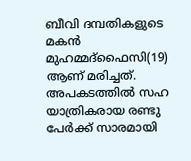ബീവി ദമ്പതികളുടെ മകൻ മുഹമ്മദ്ഫൈസി(19) ആണ് മരിച്ചത്. അപകടത്തില്‍ സഹ യാത്രികരായ രണ്ടു പേർക്ക് സാരമായി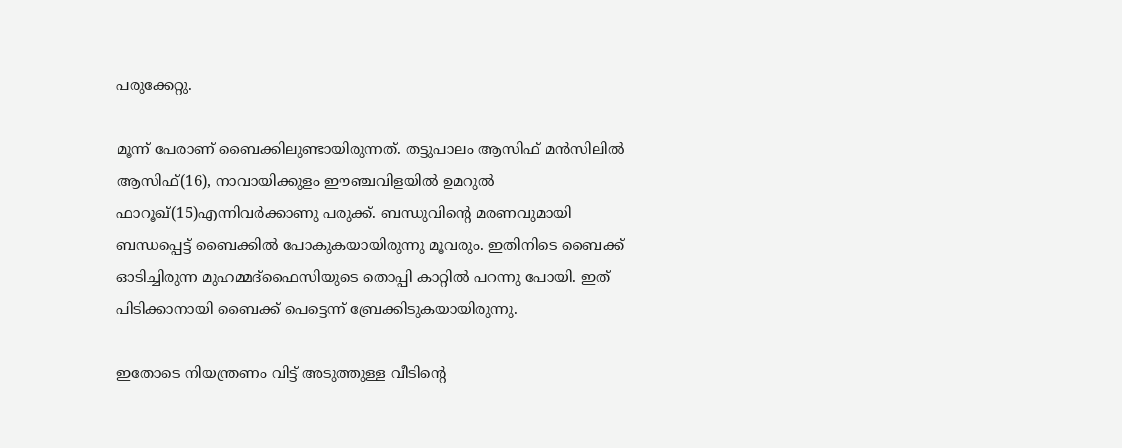പരുക്കേറ്റു.

മൂന്ന് പേരാണ് ബൈക്കിലുണ്ടായിരുന്നത്. തട്ടുപാലം ആസിഫ് മൻസിലിൽ ആസിഫ്(16), നാവായിക്കുളം ഈഞ്ചവിളയിൽ ഉമറുൽ ഫാറൂഖ്(15)എന്നിവർക്കാണു പരുക്ക്. ബന്ധുവിന്റെ മരണവുമായി ബന്ധപ്പെട്ട് ബൈക്കിൽ പോകുകയായിരുന്നു മൂവരും. ഇതിനിടെ ബൈക്ക് ഓടിച്ചിരുന്ന മുഹമ്മദ്ഫൈസിയുടെ തൊപ്പി കാറ്റിൽ പറന്നു പോയി. ഇത് പിടിക്കാനായി ബൈക്ക് പെട്ടെന്ന് ബ്രേക്കിടുകയായിരുന്നു.

ഇതോടെ നിയന്ത്രണം വിട്ട് അടുത്തുള്ള വീടിന്റെ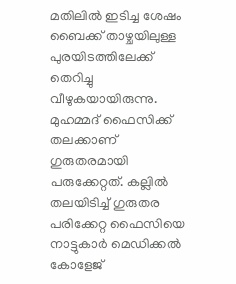മതിലിൽ ഇടിച്ച ശേഷം ബൈക്ക് താഴ്ചയിലുള്ള പുരയിടത്തിലേക്ക് തെറിച്ചു വീഴുകയായിരുന്നു. മുഹമ്മദ് ഫൈസിക്ക് തലക്കാണ് ഗുരുതരമായി പരുക്കേറ്റത്. കല്ലിൽ തലയിടിച്ച് ഗുരുതര പരിക്കേറ്റ ഫൈസിയെ നാട്ടുകാർ മെഡിക്കൽ കോളേജ്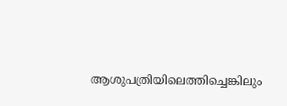ആശുപത്രിയിലെത്തിച്ചെങ്കിലും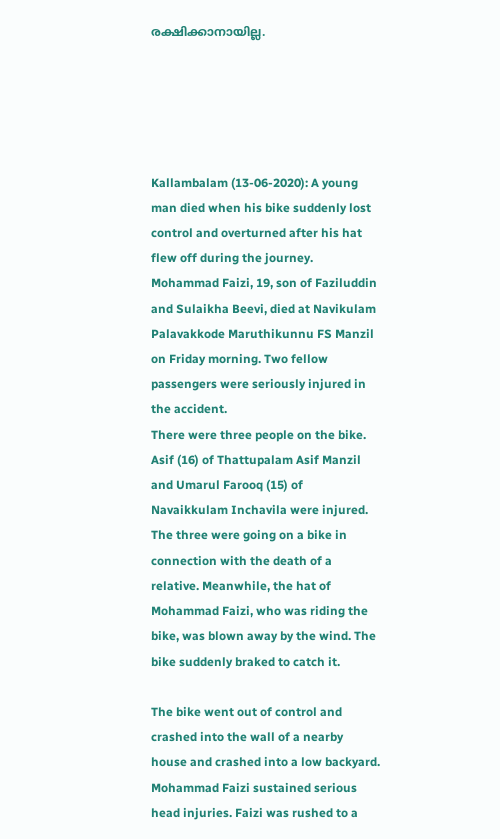രക്ഷിക്കാനായില്ല.





Kallambalam (13-06-2020): A young man died when his bike suddenly lost control and overturned after his hat flew off during the journey. Mohammad Faizi, 19, son of Faziluddin and Sulaikha Beevi, died at Navikulam Palavakkode Maruthikunnu FS Manzil on Friday morning. Two fellow passengers were seriously injured in the accident.
There were three people on the bike. Asif (16) of Thattupalam Asif Manzil and Umarul Farooq (15) of Navaikkulam Inchavila were injured. The three were going on a bike in connection with the death of a relative. Meanwhile, the hat of Mohammad Faizi, who was riding the bike, was blown away by the wind. The bike suddenly braked to catch it.

The bike went out of control and crashed into the wall of a nearby house and crashed into a low backyard. Mohammad Faizi sustained serious head injuries. Faizi was rushed to a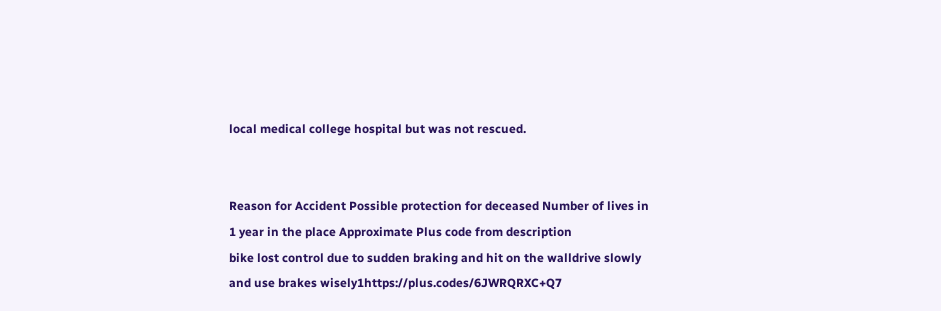local medical college hospital but was not rescued.


Reason for Accident Possible protection for deceased Number of lives in 1 year in the place Approximate Plus code from description
bike lost control due to sudden braking and hit on the walldrive slowly and use brakes wisely1https://plus.codes/6JWRQRXC+Q7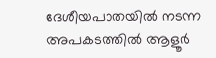ദേശീയപാതയിൽ നടന്ന അപകടത്തിൽ ആളൂർ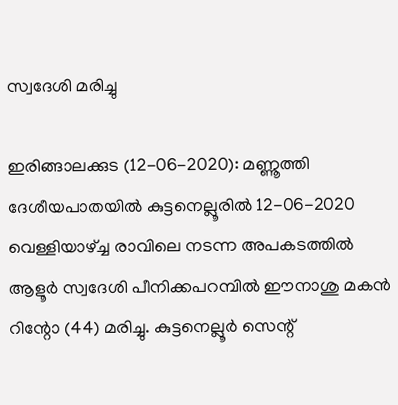സ്വദേശി മരിച്ചു

ഇരിങ്ങാലക്കുട (12-06-2020): മണ്ണൂത്തി ദേശീയപാതയില്‍ കുട്ടനെല്ലൂരില്‍ 12-06-2020 വെള്ളിയാഴ്ച്ച രാവിലെ നടന്ന അപകടത്തില്‍ ആളൂര്‍ സ്വദേശി പീനിക്കപറമ്പില്‍ ഈനാശു മകന്‍ റിന്റോ (44) മരിച്ചു. കുട്ടനെല്ലൂര്‍ സെന്റ്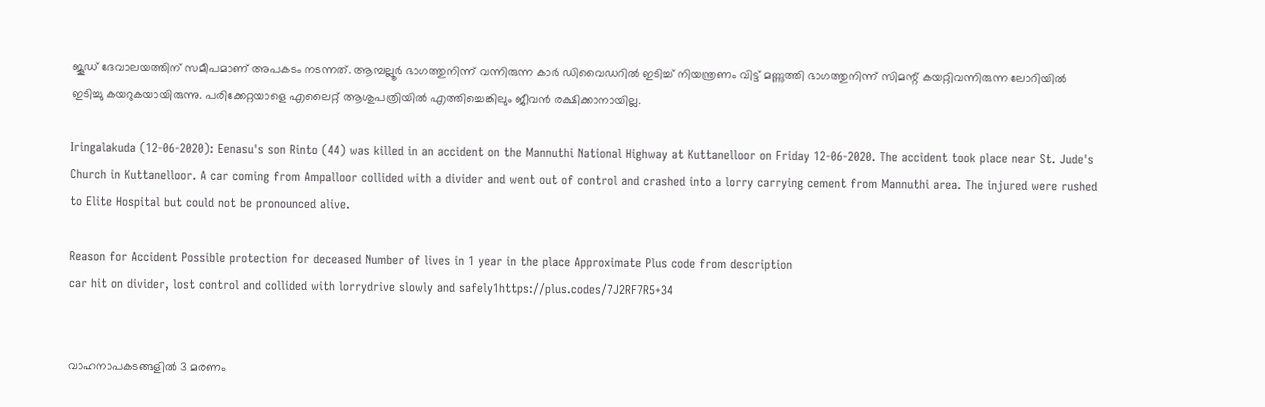ജൂഡ് ദേവാലയത്തിന് സമീപമാണ് അപകടം നടന്നത്. ആമ്പല്ലൂര്‍ ഭാഗത്തുനിന്ന് വന്നിരുന്ന കാര്‍ ഡിവൈഡറില്‍ ഇടിച്ച് നിയന്ത്രണം വിട്ട് മണ്ണുത്തി ഭാഗത്തുനിന്ന് സിമന്റ് കയറ്റിവന്നിരുന്ന ലോറിയില്‍ ഇടിച്ചു കയറുകയായിരുന്നു. പരിക്കേറ്റയാളെ എലൈറ്റ് ആശുപത്രിയില്‍ എത്തിച്ചെങ്കിലും ജീവന്‍ രക്ഷിക്കാനായില്ല.

Iringalakuda (12-06-2020): Eenasu's son Rinto (44) was killed in an accident on the Mannuthi National Highway at Kuttanelloor on Friday 12-06-2020. The accident took place near St. Jude's Church in Kuttanelloor. A car coming from Ampalloor collided with a divider and went out of control and crashed into a lorry carrying cement from Mannuthi area. The injured were rushed to Elite Hospital but could not be pronounced alive.

Reason for Accident Possible protection for deceased Number of lives in 1 year in the place Approximate Plus code from description
car hit on divider, lost control and collided with lorrydrive slowly and safely1https://plus.codes/7J2RF7R5+34


വാഹനാപകടങ്ങളിൽ 3 മരണം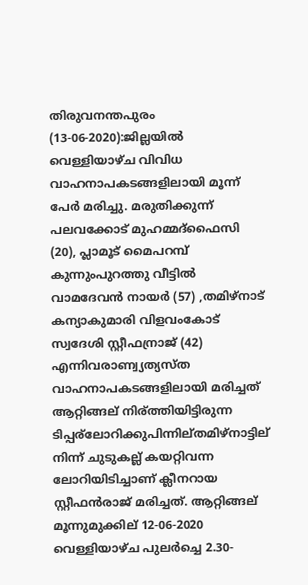തിരുവനന്തപുരം (13-06-2020):ജില്ലയിൽ വെള്ളിയാഴ്ച വിവിധ വാഹനാപകടങ്ങളിലായി മൂന്ന് പേർ മരിച്ചു. മരുതിക്കുന്ന് പലവക്കോട് മുഹമ്മദ്ഫൈസി (20), പ്ലാമൂട് മൈപറമ്പ് കുന്നുംപുറത്തു വീട്ടിൽ വാമദേവൻ നായർ (57) ,തമിഴ്നാട് കന്യാകുമാരി വിളവംകോട് സ്വദേശി സ്റ്റീഫന്രാജ് (42) എന്നിവരാണ്വ്യത്യസ്ത വാഹനാപകടങ്ങളിലായി മരിച്ചത് ആറ്റിങ്ങല് നിര്ത്തിയിട്ടിരുന്ന ടിപ്പര്ലോറിക്കുപിന്നില്തമിഴ്നാട്ടില് നിന്ന് ചുടുകല്ല് കയറ്റിവന്ന ലോറിയിടിച്ചാണ് ക്ലീനറായ സ്റ്റീഫൻരാജ് മരിച്ചത്. ആറ്റിങ്ങല് മൂന്നുമുക്കില് 12-06-2020 വെള്ളിയാഴ്ച പുലർച്ചെ 2.30-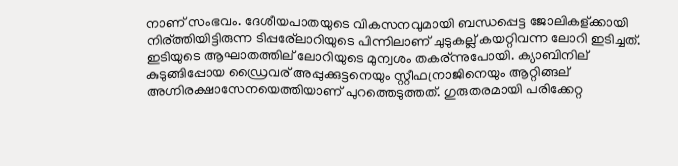നാണ് സംഭവം. ദേശീയപാതയുടെ വികസനവുമായി ബന്ധപ്പെട്ട ജോലികള്ക്കായി നിര്ത്തിയിട്ടിരുന്ന ടിപ്പര്ലോറിയുടെ പിന്നിലാണ് ചുടുകല്ല് കയറ്റിവന്ന ലോറി ഇടിച്ചത്. ഇടിയുടെ ആഘാതത്തില് ലോറിയുടെ മുന്വശം തകര്ന്നുപോയി. ക്യാബിനില് കുടുങ്ങിപ്പോയ ഡ്രൈവര് അപ്പുക്കുട്ടനെയും സ്റ്റീഫന്രാജിനെയും ആറ്റിങ്ങല് അഗ്നിരക്ഷാസേനയെത്തിയാണ് പുറത്തെടുത്തത്. ഗുരുതരമായി പരിക്കേറ്റ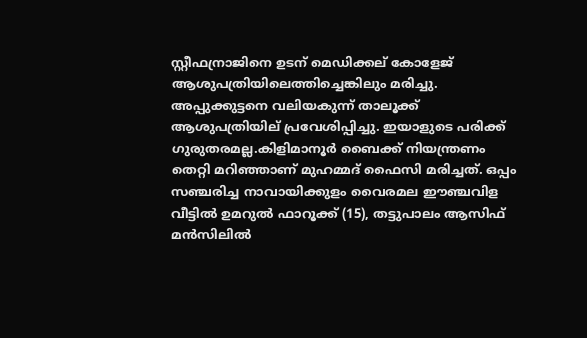സ്റ്റീഫന്രാജിനെ ഉടന് മെഡിക്കല് കോളേജ് ആശുപത്രിയിലെത്തിച്ചെങ്കിലും മരിച്ചു. അപ്പുക്കുട്ടനെ വലിയകുന്ന് താലൂക്ക് ആശുപത്രിയില് പ്രവേശിപ്പിച്ചു. ഇയാളുടെ പരിക്ക് ഗുരുതരമല്ല.കിളിമാനൂർ ബൈക്ക് നിയന്ത്രണം തെറ്റി മറിഞ്ഞാണ് മുഹമ്മദ് ഫൈസി മരിച്ചത്. ഒപ്പം സഞ്ചരിച്ച നാവായിക്കുളം വൈരമല ഈഞ്ചവിള വീട്ടിൽ ഉമറുൽ ഫാറൂക്ക് (15), തട്ടുപാലം ആസിഫ് മൻസിലിൽ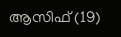ആസിഫ് (19)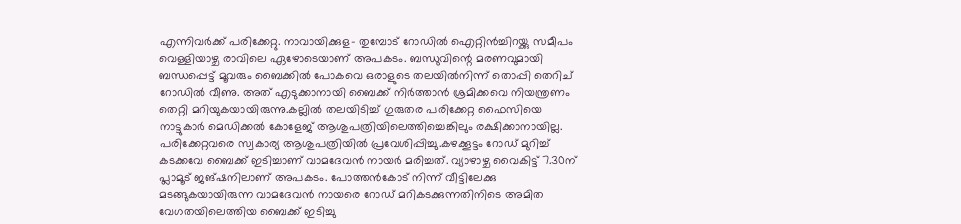എന്നിവർക്ക് പരിക്കേറ്റു. നാവായിക്കുള- തുമ്പോട് റോഡിൽ ഐറ്റിൻച്ചിറയ്ക്കു സമീപം വെള്ളിയാഴ്ച രാവിലെ ഏഴോടെയാണ് അപകടം. ബന്ധുവിന്റെ മരണവുമായി ബന്ധപ്പെട്ട് മൂവരും ബൈക്കിൽ പോകവെ ഒരാളുടെ തലയിൽനിന്ന് തൊപ്പി തെറിച് റോഡിൽ വീണു. അത് എടുക്കാനായി ബൈക്ക് നിർത്താൻ ശ്രമിക്കവെ നിയന്ത്രണം തെറ്റി മറിയുകയായിരുന്നു.കല്ലിൽ തലയിടിച്ച് ഗുരുതര പരിക്കേറ്റ ഫൈസിയെ നാട്ടുകാർ മെഡിക്കൽ കോളേജ് ആശുപത്രിയിലെത്തിച്ചെങ്കിലും രക്ഷിക്കാനായില്ല. പരിക്കേറ്റവരെ സ്വകാര്യ ആശുപത്രിയിൽ പ്രവേശിപ്പിച്ചു.കഴക്കൂട്ടം റോഡ് മുറിച്ച് കടക്കവേ ബൈക്ക് ഇടിച്ചാണ് വാമദേവൻ നായർ മരിച്ചത്. വ്യാഴാഴ്ച വൈകിട്ട് 7.30ന് പ്ലാമൂട് ജങ്ഷനിലാണ് അപകടം. പോത്തൻകോട് നിന്ന് വീട്ടിലേക്കു മടങ്ങുകയായിരുന്ന വാമദേവൻ നായരെ റോഡ് മറികടക്കുന്നതിനിടെ അമിത വേഗതയിലെത്തിയ ബൈക്ക് ഇടിച്ചു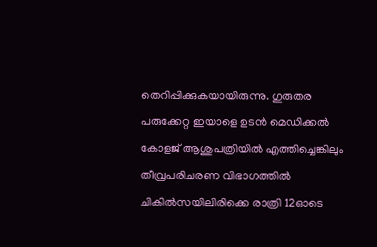തെറിപ്പിക്കുകയായിരുന്നു. ഗുരുതര പരുക്കേറ്റ ഇയാളെ ഉടൻ മെഡിക്കൽ കോളജ് ആശുപത്രിയിൽ എത്തിച്ചെങ്കിലും തീവ്രപരിചരണ വിഭാഗത്തിൽ ചികിൽസയിലിരിക്കെ രാത്രി 12ഓടെ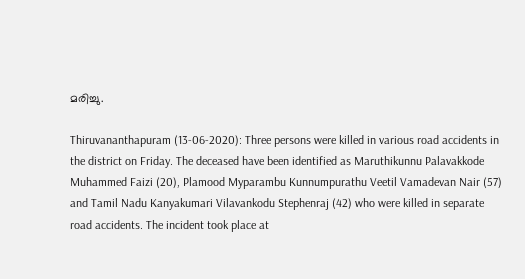മരിച്ചു.

Thiruvananthapuram (13-06-2020): Three persons were killed in various road accidents in the district on Friday. The deceased have been identified as Maruthikunnu Palavakkode Muhammed Faizi (20), Plamood Myparambu Kunnumpurathu Veetil Vamadevan Nair (57) and Tamil Nadu Kanyakumari Vilavankodu Stephenraj (42) who were killed in separate road accidents. The incident took place at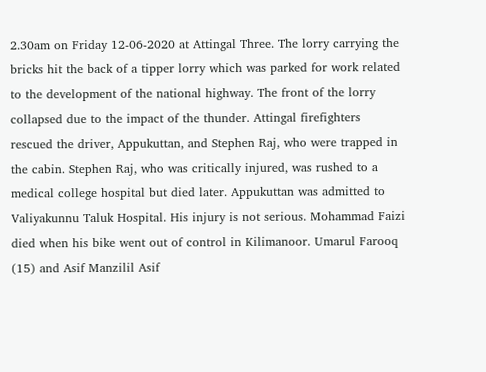2.30am on Friday 12-06-2020 at Attingal Three. The lorry carrying the bricks hit the back of a tipper lorry which was parked for work related to the development of the national highway. The front of the lorry collapsed due to the impact of the thunder. Attingal firefighters rescued the driver, Appukuttan, and Stephen Raj, who were trapped in the cabin. Stephen Raj, who was critically injured, was rushed to a medical college hospital but died later. Appukuttan was admitted to Valiyakunnu Taluk Hospital. His injury is not serious. Mohammad Faizi died when his bike went out of control in Kilimanoor. Umarul Farooq (15) and Asif Manzilil Asif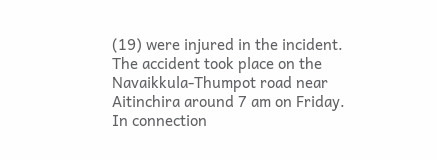(19) were injured in the incident. The accident took place on the Navaikkula-Thumpot road near Aitinchira around 7 am on Friday. In connection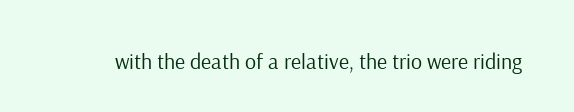with the death of a relative, the trio were riding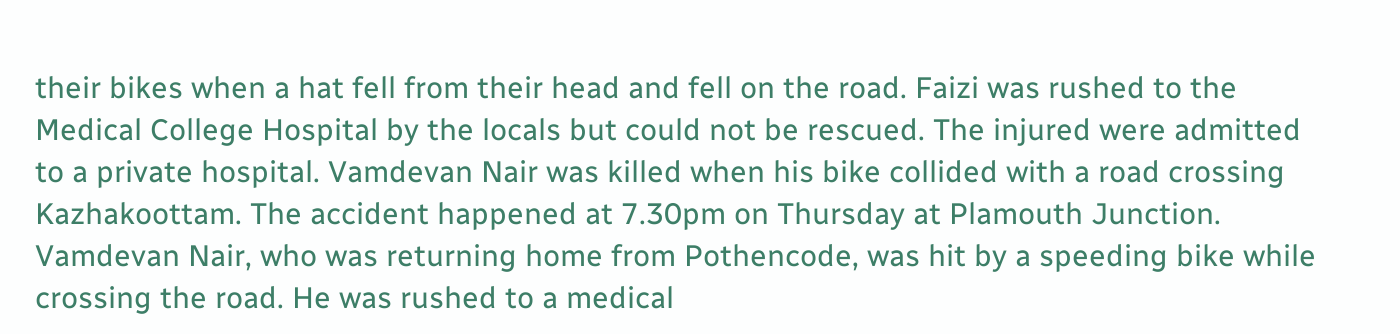their bikes when a hat fell from their head and fell on the road. Faizi was rushed to the Medical College Hospital by the locals but could not be rescued. The injured were admitted to a private hospital. Vamdevan Nair was killed when his bike collided with a road crossing Kazhakoottam. The accident happened at 7.30pm on Thursday at Plamouth Junction. Vamdevan Nair, who was returning home from Pothencode, was hit by a speeding bike while crossing the road. He was rushed to a medical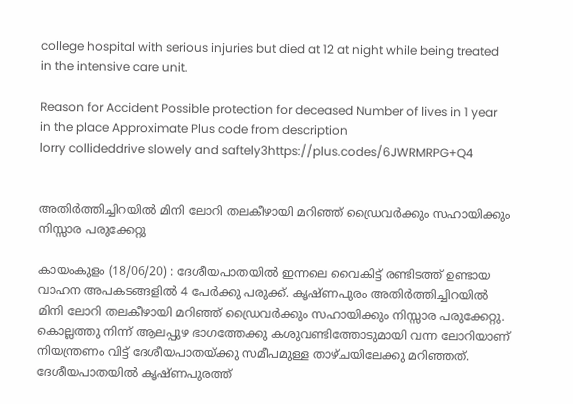college hospital with serious injuries but died at 12 at night while being treated in the intensive care unit.

Reason for Accident Possible protection for deceased Number of lives in 1 year in the place Approximate Plus code from description
lorry collideddrive slowely and saftely3https://plus.codes/6JWRMRPG+Q4


അതിർത്തിച്ചിറയിൽ മിനി ലോറി തലകീഴായി മറിഞ്ഞ് ഡ്രൈവർക്കും സഹായിക്കും നിസ്സാര പരുക്കേറ്റു

കായംകുളം (18/06/20) : ദേശീയപാതയിൽ ഇന്നലെ വൈകിട്ട് രണ്ടിടത്ത് ഉണ്ടായ വാഹന അപകടങ്ങളിൽ 4 പേർക്കു പരുക്ക്. കൃഷ്ണപുരം അതിർത്തിച്ചിറയിൽ മിനി ലോറി തലകീഴായി മറിഞ്ഞ് ഡ്രൈവർക്കും സഹായിക്കും നിസ്സാര പരുക്കേറ്റു. കൊല്ലത്തു നിന്ന് ആലപ്പുഴ ഭാഗത്തേക്കു കശുവണ്ടിത്തോടുമായി വന്ന ലോറിയാണ് നിയന്ത്രണം വിട്ട് ദേശീയപാതയ്ക്കു സമീപമുള്ള താഴ്ചയിലേക്കു മറിഞ്ഞത്.
ദേശീയപാതയിൽ കൃഷ്ണപുരത്ത്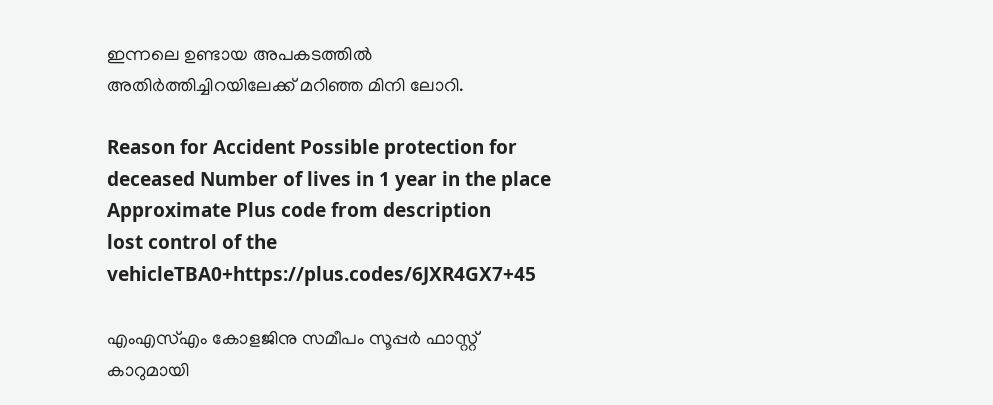ഇന്നലെ ഉണ്ടായ അപകടത്തിൽ
അതിർത്തിച്ചിറയിലേക്ക് മറിഞ്ഞ മിനി ലോറി.

Reason for Accident Possible protection for deceased Number of lives in 1 year in the place Approximate Plus code from description
lost control of the vehicleTBA0+https://plus.codes/6JXR4GX7+45

എംഎസ്എം കോളജിനു സമീപം സൂപ്പർ ഫാസ്റ്റ് കാറുമായി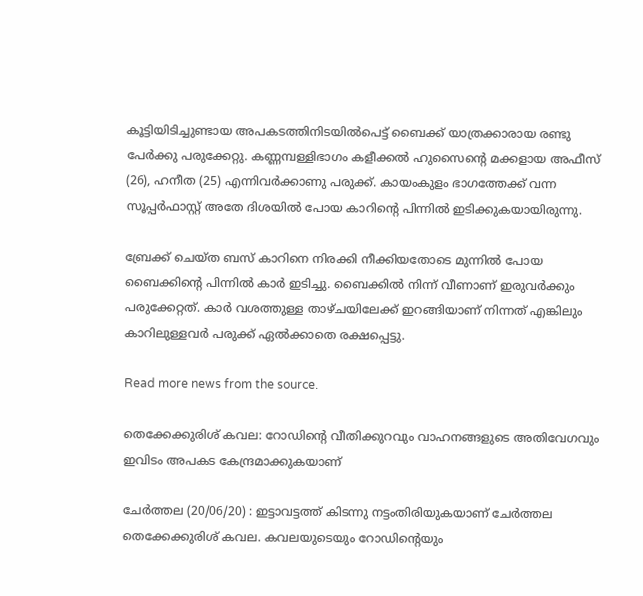കൂട്ടിയിടിച്ചുണ്ടായ അപകടത്തിനിടയിൽപെട്ട് ബൈക്ക് യാത്രക്കാരായ രണ്ടു പേർക്കു പരുക്കേറ്റു. കണ്ണമ്പള്ളിഭാഗം കളീക്കൽ ഹുസൈന്റെ മക്കളായ അഫീസ് (26), ഹനീത (25) എന്നിവർക്കാണു പരുക്ക്. കായംകുളം ഭാഗത്തേക്ക് വന്ന സൂപ്പർഫാസ്റ്റ് അതേ ദിശയിൽ പോയ കാറിന്റെ പിന്നിൽ ഇടിക്കുകയായിരുന്നു.

ബ്രേക്ക് ചെയ്ത ബസ് കാറിനെ നിരക്കി നീക്കിയതോടെ മുന്നിൽ പോയ ബൈക്കിന്റെ പിന്നിൽ കാർ ഇടിച്ചു. ബൈക്കിൽ നിന്ന് വീണാണ് ഇരുവർക്കും പരുക്കേറ്റത്. കാർ വശത്തുള്ള താഴ്ചയിലേക്ക് ഇറങ്ങിയാണ് നിന്നത് എങ്കിലും കാറിലുള്ളവർ പരുക്ക് ഏൽക്കാതെ രക്ഷപ്പെട്ടു.

Read more news from the source.

തെക്കേക്കുരിശ് കവല: റോഡിന്റെ വീതിക്കുറവും വാഹനങ്ങളുടെ അതിവേഗവും ഇവിടം അപകട കേന്ദ്രമാക്കുകയാണ്

ചേർത്തല (20/06/20) : ഇട്ടാവട്ടത്ത് കിടന്നു നട്ടംതിരിയുകയാണ് ചേർത്തല തെക്കേക്കുരിശ് കവല. കവലയുടെയും റോഡിന്റെയും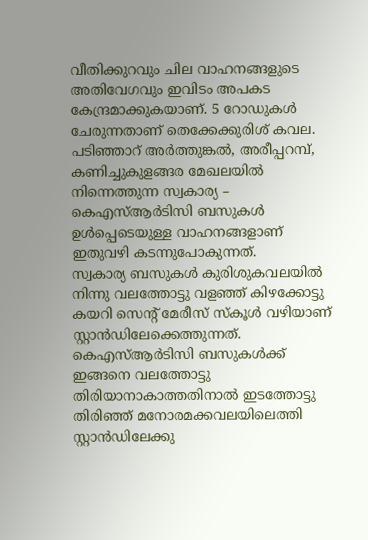വീതിക്കുറവും ചില വാഹനങ്ങളുടെ അതിവേഗവും ഇവിടം അപകട കേന്ദ്രമാക്കുകയാണ്. 5 റോഡുകൾ ചേരുന്നതാണ് തെക്കേക്കുരിശ് കവല. പടിഞ്ഞാറ് അർത്തുങ്കൽ, അരീപ്പറമ്പ്, കണിച്ചുകുളങ്ങര മേഖലയിൽ നിന്നെത്തുന്ന സ്വകാര്യ – കെഎസ്ആർടിസി ബസുകൾ ഉൾപ്പെടെയുള്ള വാഹനങ്ങളാണ് ഇതുവഴി കടന്നുപോകുന്നത്.
സ്വകാര്യ ബസുകൾ കുരിശുകവലയിൽ നിന്നു വലത്തോട്ടു വളഞ്ഞ് കിഴക്കോട്ടു കയറി സെന്റ് മേരീസ് സ്കൂൾ വഴിയാണ് സ്റ്റാൻഡിലേക്കെത്തുന്നത്. കെഎസ്ആർടിസി ബസുകൾക്ക് ഇങ്ങനെ വലത്തോട്ടു തിരിയാനാകാത്തതിനാൽ ഇടത്തോട്ടു തിരിഞ്ഞ് മനോരമക്കവലയിലെത്തി സ്റ്റാൻഡിലേക്കു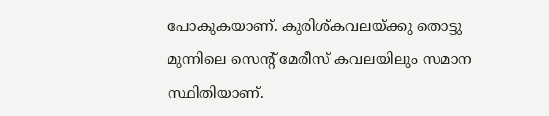പോകുകയാണ്. കുരിശ്കവലയ്ക്കു തൊട്ടു മുന്നിലെ സെന്റ് മേരീസ് കവലയിലും സമാന സ്ഥിതിയാണ്.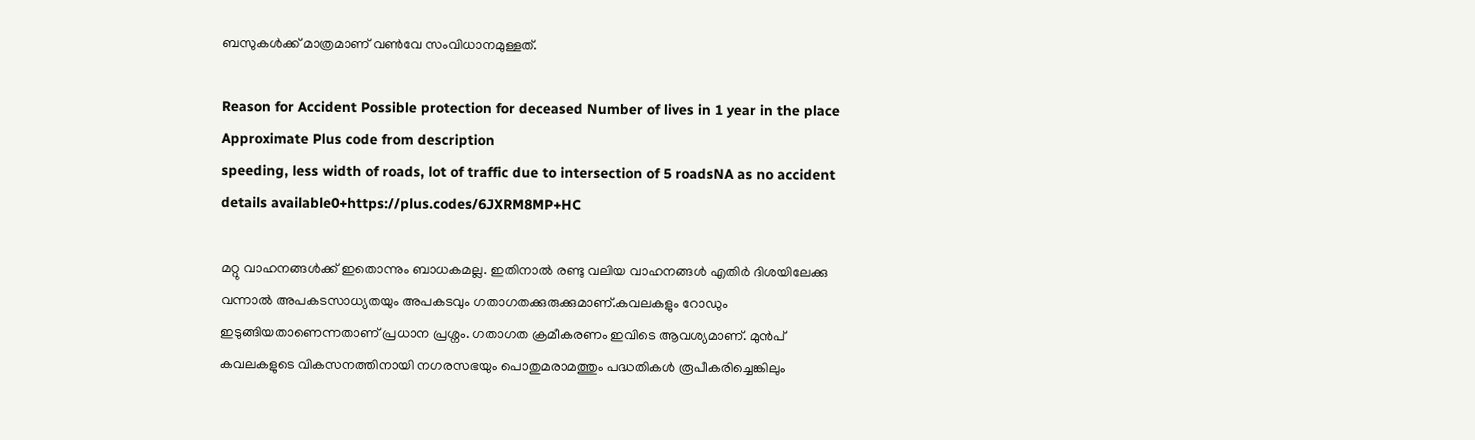ബസുകൾക്ക് മാത്രമാണ് വൺവേ സംവിധാനമുള്ളത്.

Reason for Accident Possible protection for deceased Number of lives in 1 year in the place Approximate Plus code from description
speeding, less width of roads, lot of traffic due to intersection of 5 roadsNA as no accident details available0+https://plus.codes/6JXRM8MP+HC

മറ്റു വാഹനങ്ങൾക്ക് ഇതൊന്നും ബാധകമല്ല. ഇതിനാൽ രണ്ടു വലിയ വാഹനങ്ങൾ എതിർ ദിശയിലേക്കു വന്നാൽ അപകടസാധ്യതയും അപകടവും ഗതാഗതക്കുരുക്കുമാണ്.കവലകളും റോഡും ഇടുങ്ങിയതാണെന്നതാണ് പ്രധാന പ്രശ്നം. ഗതാഗത ക്രമീകരണം ഇവിടെ ആവശ്യമാണ്. മുൻപ് കവലകളുടെ വികസനത്തിനായി നഗരസഭയും പൊതുമരാമത്തും പദ്ധതികൾ രൂപീകരിച്ചെങ്കിലും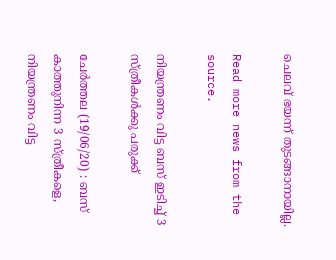ചെലവ് ഭയന്ന് തുടങ്ങാനായില്ല.

Read more news from the source.

നിയന്ത്രണം വിട്ട ബസ് ഇടിച്ച് 3 സ്ത്രീകൾക്കു പരുക്ക്

ചേർത്തല (19/06/20) : ബസ് കാത്തുനിന്ന 3 സ്ത്രീകളെ, നിയന്ത്രണം വിട്ട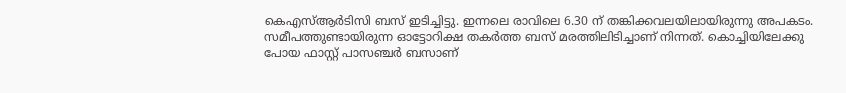കെഎസ്ആർടിസി ബസ് ഇടിച്ചിട്ടു. ഇന്നലെ രാവിലെ 6.30 ന് തങ്കിക്കവലയിലായിരുന്നു അപകടം. സമീപത്തുണ്ടായിരുന്ന ഓട്ടോറിക്ഷ തകർത്ത ബസ് മരത്തിലിടിച്ചാണ് നിന്നത്. കൊച്ചിയിലേക്കു പോയ ഫാസ്റ്റ് പാസഞ്ചർ ബസാണ്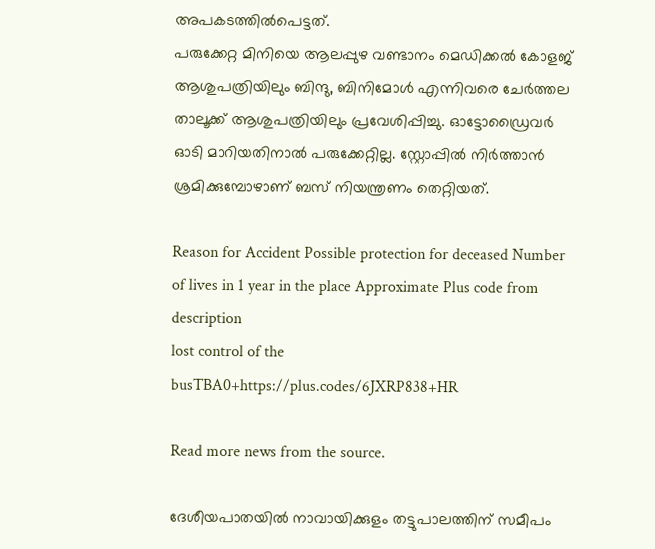അപകടത്തിൽപെട്ടത്.
പരുക്കേറ്റ മിനിയെ ആലപ്പുഴ വണ്ടാനം മെഡിക്കൽ കോളജ് ആശുപത്രിയിലും ബിന്ദു, ബിനിമോൾ എന്നിവരെ ചേർത്തല താലൂക്ക് ആശുപത്രിയിലും പ്രവേശിപ്പിച്ചു. ഓട്ടോഡ്രൈവർ ഓടി മാറിയതിനാൽ പരുക്കേറ്റില്ല. സ്റ്റോപ്പിൽ നിർത്താൻ ശ്രമിക്കുമ്പോഴാണ് ബസ് നിയന്ത്രണം തെറ്റിയത്.

Reason for Accident Possible protection for deceased Number of lives in 1 year in the place Approximate Plus code from description
lost control of the busTBA0+https://plus.codes/6JXRP838+HR

Read more news from the source.

ദേശീയപാതയിൽ നാവായിക്കുളം തട്ടുപാലത്തിന് സമീപം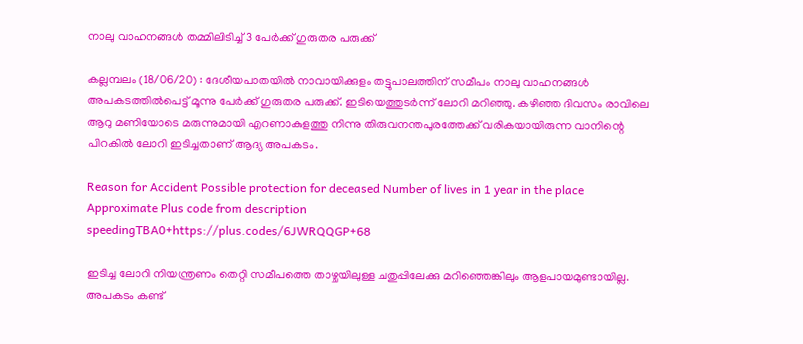നാലു വാഹനങ്ങൾ തമ്മിലിടിച്ച് 3 പേർക്ക് ഗുരുതര പരുക്ക്

കല്ലമ്പലം (18/06/20) : ദേശീയപാതയിൽ നാവായിക്കുളം തട്ടുപാലത്തിന് സമീപം നാലു വാഹനങ്ങൾ അപകടത്തിൽപെട്ട് മൂന്നു പേർക്ക് ഗുരുതര പരുക്ക്. ഇടിയെത്തുടർന്ന് ലോറി മറിഞ്ഞു. കഴിഞ്ഞ ദിവസം രാവിലെ ആറു മണിയോടെ മരുന്നുമായി എറണാകുളത്തു നിന്നു തിരുവനന്തപുരത്തേക്ക് വരികയായിരുന്ന വാനിന്റെ പിറകിൽ ലോറി ഇടിച്ചതാണ് ആദ്യ അപകടം.

Reason for Accident Possible protection for deceased Number of lives in 1 year in the place Approximate Plus code from description
speedingTBA0+https://plus.codes/6JWRQQGP+68

ഇടിച്ച ലോറി നിയന്ത്രണം തെറ്റി സമീപത്തെ താഴ്ചയിലുള്ള ചതുപ്പിലേക്കു മറിഞ്ഞെങ്കിലും ആളപായമുണ്ടായില്ല. അപകടം കണ്ട്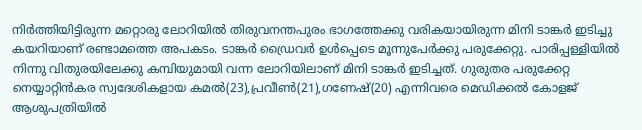നിർത്തിയിട്ടിരുന്ന മറ്റൊരു ലോറിയിൽ തിരുവനന്തപുരം ഭാഗത്തേക്കു വരികയായിരുന്ന മിനി ടാങ്കർ ഇടിച്ചു കയറിയാണ് രണ്ടാമത്തെ അപകടം. ടാങ്കർ ഡ്രൈവർ ഉൾപ്പെടെ മൂന്നുപേർക്കു പരുക്കേറ്റു. പാരിപ്പള്ളിയിൽ നിന്നു വിതുരയിലേക്കു കമ്പിയുമായി വന്ന ലോറിയിലാണ് മിനി ടാങ്കർ ഇടിച്ചത്. ഗുരുതര പരുക്കേറ്റ നെയ്യാറ്റിൻകര സ്വദേശികളായ കമൽ(23),പ്രവീൺ(21),ഗണേഷ്(20) എന്നിവരെ മെഡിക്കൽ കോളജ് ആശുപത്രിയിൽ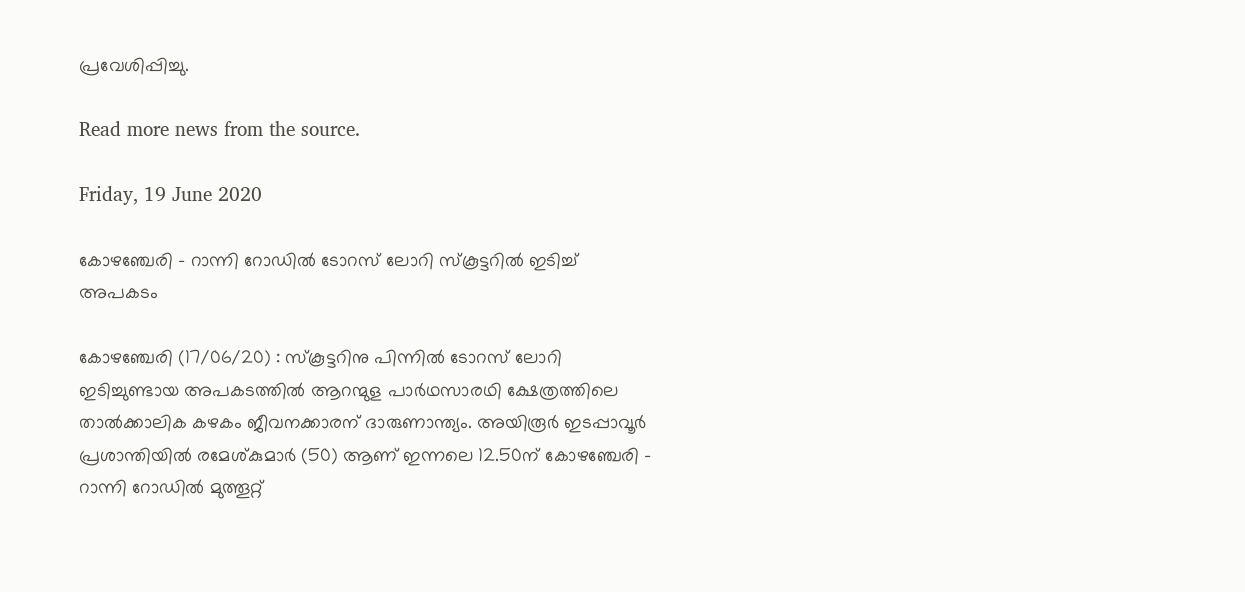പ്രവേശിപ്പിച്ചു.

Read more news from the source.

Friday, 19 June 2020

കോഴഞ്ചേരി – റാന്നി റോഡിൽ ടോറസ് ലോറി സ്കൂട്ടറിൽ ഇടിച്ച് അപകടം

കോഴഞ്ചേരി (17/06/20) : സ്‌കൂട്ടറിനു പിന്നിൽ ടോറസ് ലോറി ഇടിച്ചുണ്ടായ അപകടത്തിൽ ആറന്മുള പാർഥസാരഥി ക്ഷേത്രത്തിലെ താൽക്കാലിക കഴകം ജീവനക്കാരന് ദാരുണാന്ത്യം. അയിരൂർ ഇടപ്പാവൂർ പ്രശാന്തിയിൽ രമേശ്കുമാർ (50) ആണ് ഇന്നലെ 12.50ന് കോഴഞ്ചേരി – റാന്നി റോഡിൽ മുത്തൂറ്റ്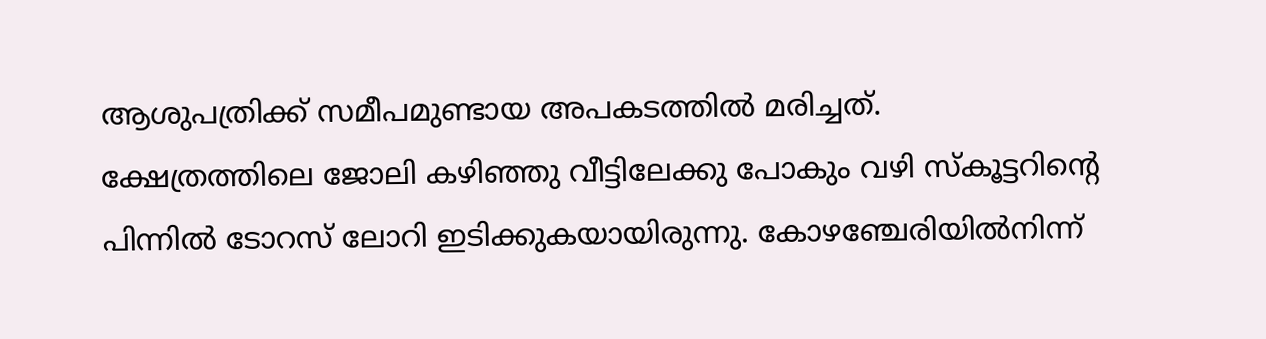ആശുപത്രിക്ക് സമീപമുണ്ടായ അപകടത്തിൽ മരിച്ചത്.
ക്ഷേത്രത്തിലെ ജോലി കഴിഞ്ഞു വീട്ടിലേക്കു പോകും വഴി സ്കൂട്ടറിന്റെ പിന്നിൽ ടോറസ് ലോറി ഇടിക്കുകയായിരുന്നു. കോഴഞ്ചേരിയിൽനിന്ന്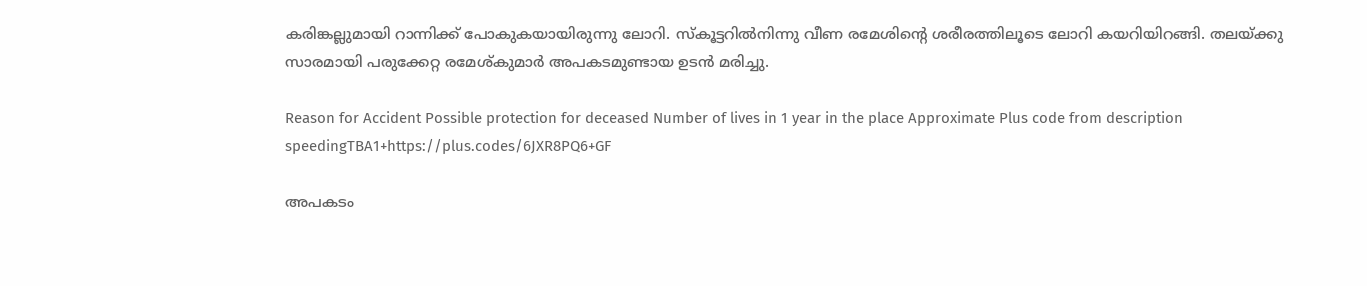കരിങ്കല്ലുമായി റാന്നിക്ക് പോകുകയായിരുന്നു ലോറി. സ്കൂട്ടറിൽനിന്നു വീണ രമേശിന്റെ ശരീരത്തിലൂടെ ലോറി കയറിയിറങ്ങി. തലയ്ക്കു സാരമായി പരുക്കേറ്റ രമേശ്കുമാർ അപകടമുണ്ടായ ഉടൻ മരിച്ചു.

Reason for Accident Possible protection for deceased Number of lives in 1 year in the place Approximate Plus code from description
speedingTBA1+https://plus.codes/6JXR8PQ6+GF

അപകടം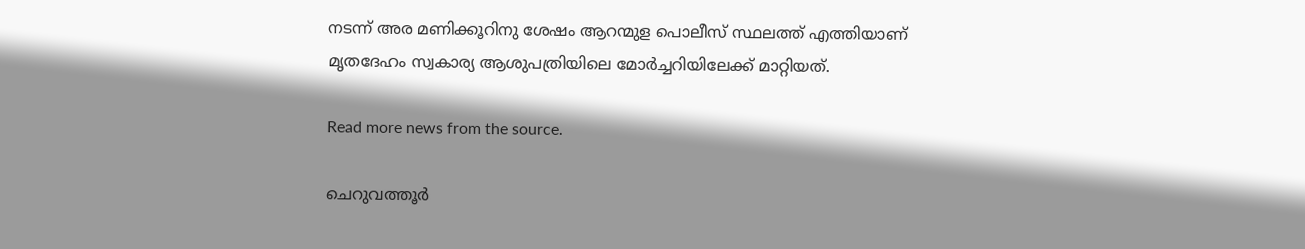നടന്ന് അര മണിക്കൂറിനു ശേഷം ആറന്മുള പൊലീസ് സ്ഥലത്ത് എത്തിയാണ് മൃതദേഹം സ്വകാര്യ ആശുപത്രിയിലെ മോർച്ചറിയിലേക്ക് മാറ്റിയത്.

Read more news from the source.

ചെറുവത്തൂർ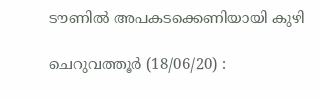ടൗണിൽ അപകടക്കെണിയായി കുഴി

ചെറുവത്തൂർ (18/06/20) :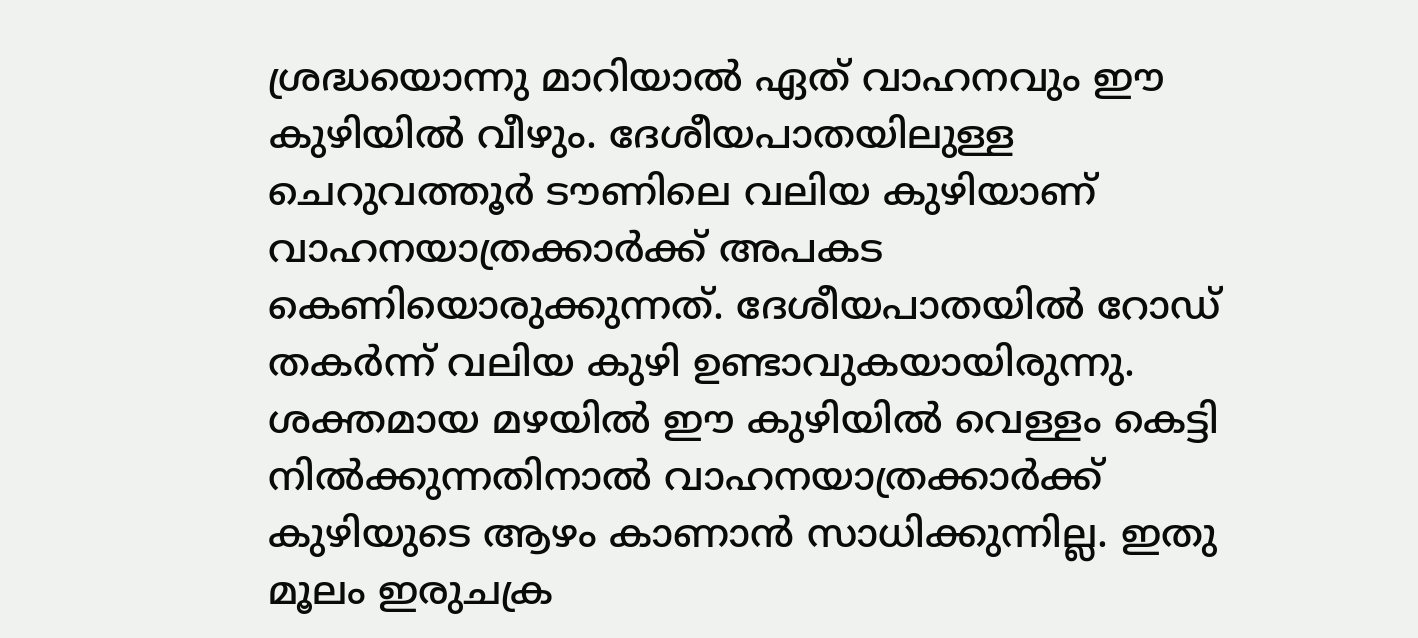ശ്രദ്ധയൊന്നു മാറിയാൽ ഏത് വാഹനവും ഈ കുഴിയിൽ വീഴും. ദേശീയപാതയിലുള്ള ചെറുവത്തൂർ ടൗണിലെ വലിയ കുഴിയാണ് വാഹനയാത്രക്കാർക്ക് അപകട കെണിയൊരുക്കുന്നത്. ദേശീയപാതയിൽ റോഡ് തകർന്ന് വലിയ കുഴി ഉണ്ടാവുകയായിരുന്നു. ശക്തമായ മഴയിൽ ഈ കുഴിയിൽ വെള്ളം കെട്ടി നിൽക്കുന്നതിനാൽ വാഹനയാത്രക്കാർക്ക് കുഴിയുടെ ആഴം കാണാൻ സാധിക്കുന്നില്ല. ഇതു മൂലം ഇരുചക്ര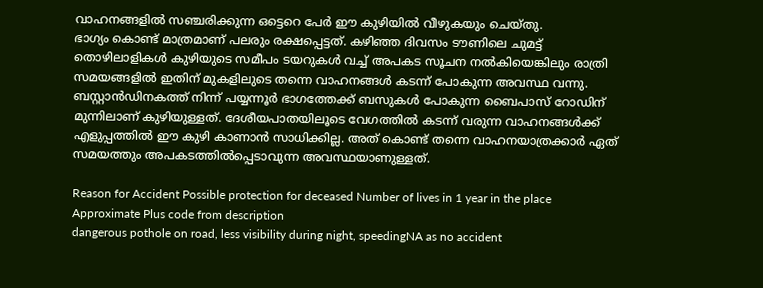വാഹനങ്ങളിൽ സഞ്ചരിക്കുന്ന ഒട്ടെറെ പേർ ഈ കുഴിയിൽ വീഴുകയും ചെയ്തു.
ഭാഗ്യം കൊണ്ട് മാത്രമാണ് പലരും രക്ഷപ്പെട്ടത്. കഴിഞ്ഞ ദിവസം ടൗണിലെ ചുമട്ട് തൊഴിലാളികൾ കുഴിയുടെ സമീപം ടയറുകൾ വച്ച് അപകട സൂചന നൽകിയെങ്കിലും രാത്രി സമയങ്ങളിൽ ഇതിന് മുകളിലുടെ തന്നെ വാഹനങ്ങൾ കടന്ന് പോകുന്ന അവസ്ഥ വന്നു. ബസ്റ്റാൻഡിനകത്ത് നിന്ന് പയ്യന്നൂർ ഭാഗത്തേക്ക് ബസുകൾ പോകുന്ന ബൈപാസ് റോഡിന് മുന്നിലാണ് കുഴിയുള്ളത്. ദേശീയപാതയിലൂടെ വേഗത്തിൽ കടന്ന് വരുന്ന വാഹനങ്ങൾക്ക് എളുപ്പത്തിൽ ഈ കുഴി കാണാൻ സാധിക്കില്ല. അത് കൊണ്ട് തന്നെ വാഹനയാത്രക്കാർ ഏത് സമയത്തും അപകടത്തിൽപ്പെടാവുന്ന അവസ്ഥയാണുള്ളത്.

Reason for Accident Possible protection for deceased Number of lives in 1 year in the place Approximate Plus code from description
dangerous pothole on road, less visibility during night, speedingNA as no accident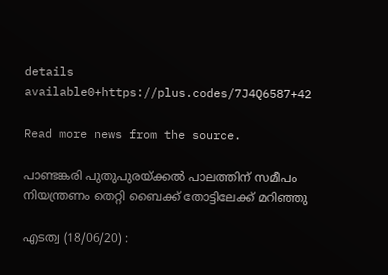details available0+https://plus.codes/7J4Q6587+42

Read more news from the source.

പാണ്ടങ്കരി പുതുപുരയ്‌ക്കൽ പാലത്തിന് സമീപം നിയന്ത്രണം തെറ്റി ബൈക്ക് തോട്ടിലേക്ക് മറിഞ്ഞു

എടത്വ (18/06/20) :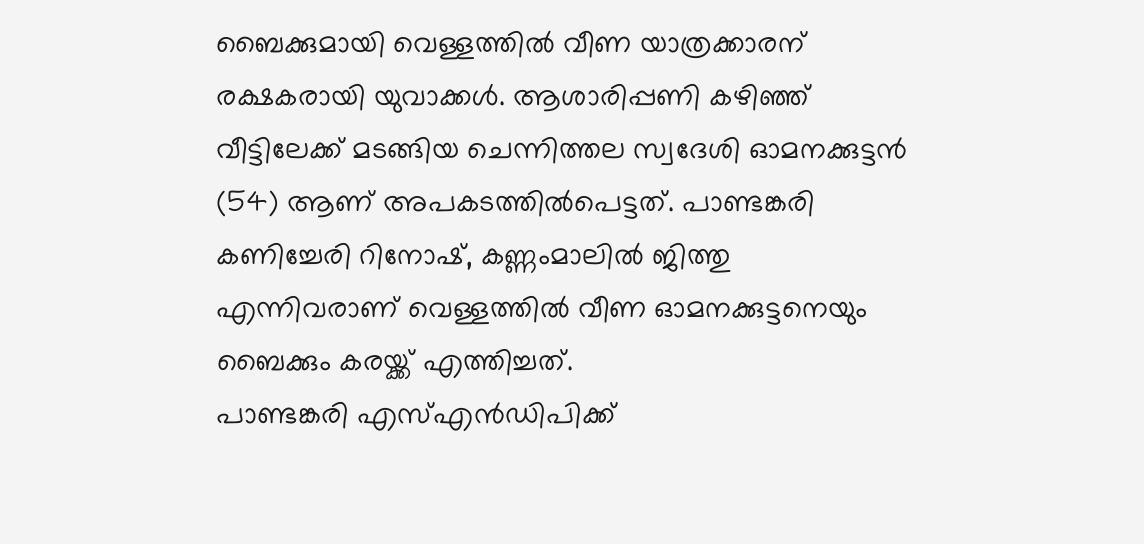ബൈക്കുമായി വെള്ളത്തിൽ വീണ യാത്രക്കാരന് രക്ഷകരായി യുവാക്കൾ. ആശാരിപ്പണി കഴിഞ്ഞ് വീട്ടിലേക്ക് മടങ്ങിയ ചെന്നിത്തല സ്വദേശി ഓമനക്കുട്ടൻ (54) ആണ് അപകടത്തിൽപെട്ടത്. പാണ്ടങ്കരി കണിച്ചേരി റിനോഷ്, കണ്ണംമാലിൽ ജിത്തു എന്നിവരാണ് വെള്ളത്തിൽ വീണ ഓമനക്കുട്ടനെയും ബൈക്കും കരയ്ക്ക് എത്തിച്ചത്.
പാണ്ടങ്കരി എസ്‌എൻഡിപിക്ക്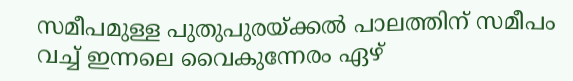സമീപമുള്ള പുതുപുരയ്‌ക്കൽ പാലത്തിന് സമീപം വച്ച് ഇന്നലെ വൈകുന്നേരം ഏഴ്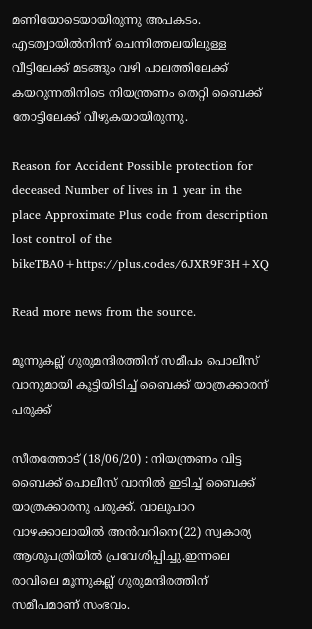മണിയോടെയായിരുന്നു അപകടം. എടത്വായിൽനിന്ന് ചെന്നിത്തലയിലുള്ള വീട്ടിലേക്ക് മടങ്ങും വഴി പാലത്തിലേക്ക് കയറുന്നതിനിടെ നിയന്ത്രണം തെറ്റി ബൈക്ക് തോട്ടിലേക്ക് വീഴുകയായിരുന്നു.

Reason for Accident Possible protection for deceased Number of lives in 1 year in the place Approximate Plus code from description
lost control of the bikeTBA0+https://plus.codes/6JXR9F3H+XQ

Read more news from the source.

മൂന്നുകല്ല് ഗുരുമന്ദിരത്തിന് സമീപം പൊലീസ് വാനുമായി കൂട്ടിയിടിച്ച് ബൈക്ക് യാത്രക്കാരന് പരുക്ക്

സീതത്തോട് (18/06/20) : നിയന്ത്രണം വിട്ട ബൈക്ക് പൊലീസ് വാനിൽ ഇടിച്ച് ബൈക്ക് യാത്രക്കാരനു പരുക്ക്. വാലുപാറ വാഴക്കാലായിൽ അൻവറിനെ(22) സ്വകാര്യ ആശുപത്രിയിൽ പ്രവേശിപ്പിച്ചു.ഇന്നലെ രാവിലെ മൂന്നുകല്ല് ഗുരുമന്ദിരത്തിന് സമീപമാണ് സംഭവം.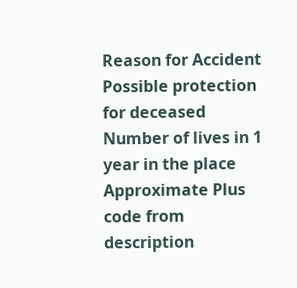Reason for Accident Possible protection for deceased Number of lives in 1 year in the place Approximate Plus code from description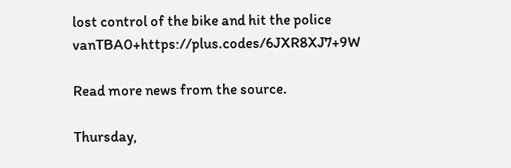lost control of the bike and hit the police vanTBA0+https://plus.codes/6JXR8XJ7+9W

Read more news from the source.

Thursday,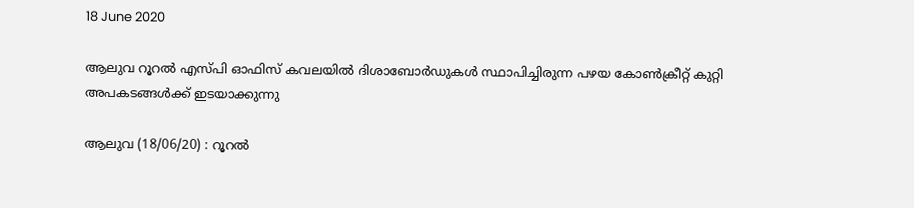18 June 2020

ആലുവ റൂറൽ എസ്പി ഓഫിസ് കവലയിൽ ദിശാബോർഡുകൾ സ്ഥാപിച്ചിരുന്ന പഴയ കോൺക്രീറ്റ് കുറ്റി അപകടങ്ങൾക്ക് ഇടയാക്കുന്നു

ആലുവ (18/06/20) : റൂറൽ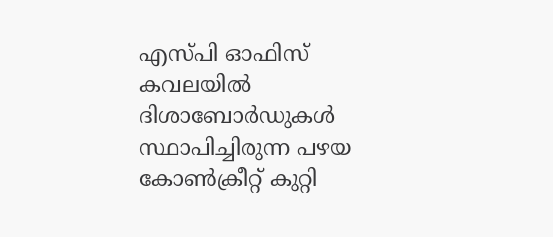എസ്പി ഓഫിസ് കവലയിൽ ദിശാബോർഡുകൾ സ്ഥാപിച്ചിരുന്ന പഴയ കോൺക്രീറ്റ് കുറ്റി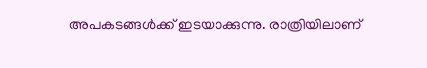അപകടങ്ങൾക്ക് ഇടയാക്കുന്നു. രാത്രിയിലാണ്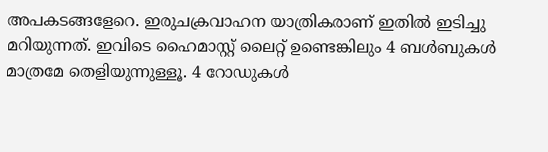അപകടങ്ങളേറെ. ഇരുചക്രവാഹന യാത്രികരാണ് ഇതിൽ ഇടിച്ചു മറിയുന്നത്. ഇവിടെ ഹൈമാസ്റ്റ് ലൈറ്റ് ഉണ്ടെങ്കിലും 4 ബൾബുകൾ മാത്രമേ തെളിയുന്നുള്ളൂ. 4 റോഡുകൾ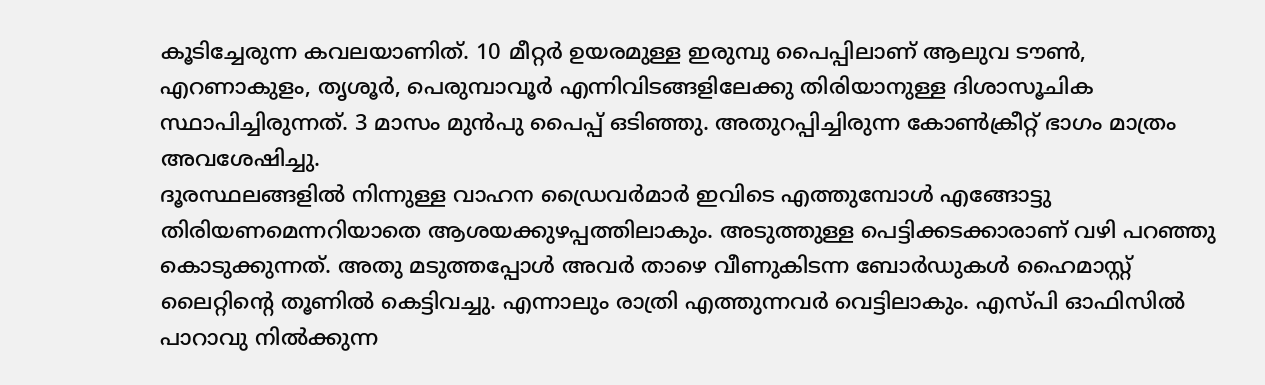കൂടിച്ചേരുന്ന കവലയാണിത്. 10 മീറ്റർ ഉയരമുള്ള ഇരുമ്പു പൈപ്പിലാണ് ആലുവ ടൗൺ, എറണാകുളം, തൃശൂർ, പെരുമ്പാവൂർ എന്നിവിടങ്ങളിലേക്കു തിരിയാനുള്ള ദിശാസൂചിക സ്ഥാപിച്ചിരുന്നത്. 3 മാസം മുൻപു പൈപ്പ് ഒടിഞ്ഞു. അതുറപ്പിച്ചിരുന്ന കോൺക്രീറ്റ് ഭാഗം മാത്രം അവശേഷിച്ചു.
ദൂരസ്ഥലങ്ങളിൽ നിന്നുള്ള വാഹന ഡ്രൈവർമാർ ഇവിടെ എത്തുമ്പോൾ എങ്ങോട്ടു തിരിയണമെന്നറിയാതെ ആശയക്കുഴപ്പത്തിലാകും. അടുത്തുള്ള പെട്ടിക്കടക്കാരാണ് വഴി പറഞ്ഞു കൊടുക്കുന്നത്. അതു മടുത്തപ്പോൾ അവർ താഴെ വീണുകിടന്ന ബോർഡുകൾ ഹൈമാസ്റ്റ് ലൈറ്റിന്റെ തൂണിൽ കെട്ടിവച്ചു. എന്നാലും രാത്രി എത്തുന്നവർ വെട്ടിലാകും. എസ്പി ഓഫിസിൽ പാറാവു നിൽക്കുന്ന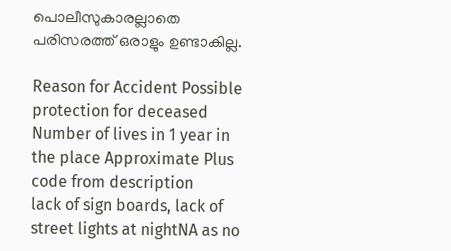പൊലീസുകാരല്ലാതെ പരിസരത്ത് ഒരാളും ഉണ്ടാകില്ല.

Reason for Accident Possible protection for deceased Number of lives in 1 year in the place Approximate Plus code from description
lack of sign boards, lack of street lights at nightNA as no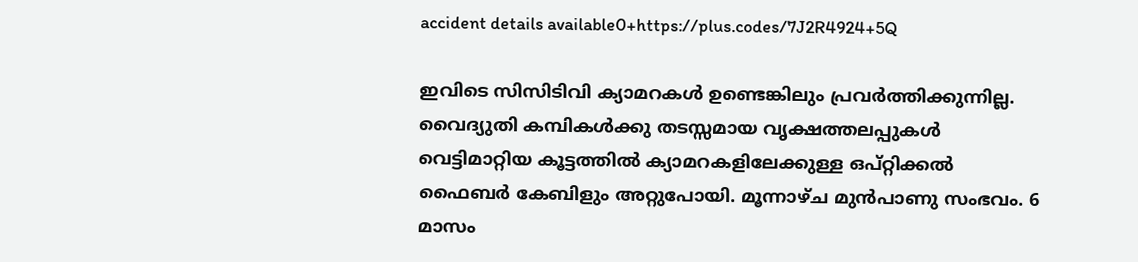accident details available0+https://plus.codes/7J2R4924+5Q

ഇവിടെ സിസിടിവി ക്യാമറകൾ ഉണ്ടെങ്കിലും പ്രവർത്തിക്കുന്നില്ല. വൈദ്യുതി കമ്പികൾക്കു തടസ്സമായ വൃക്ഷത്തലപ്പുകൾ വെട്ടിമാറ്റിയ കൂട്ടത്തിൽ ക്യാമറകളിലേക്കുള്ള ഒപ്റ്റിക്കൽ ഫൈബർ കേബിളും അറ്റുപോയി. മൂന്നാഴ്ച മുൻപാണു സംഭവം. 6 മാസം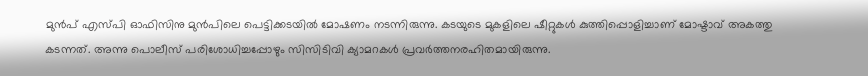മുൻപ് എസ്പി ഓഫിസിനു മുൻപിലെ പെട്ടിക്കടയിൽ മോഷണം നടന്നിരുന്നു. കടയുടെ മുകളിലെ ഷീറ്റുകൾ കുത്തിപ്പൊളിച്ചാണ് മോഷ്ടാവ് അകത്തു കടന്നത്. അന്നു പൊലീസ് പരിശോധിച്ചപ്പോഴും സിസിടിവി ക്യാമറകൾ പ്രവർത്തനരഹിതമായിരുന്നു.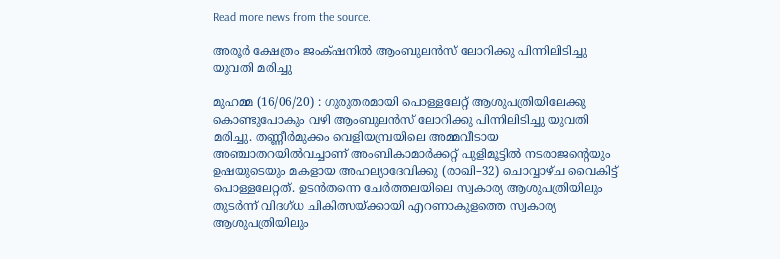Read more news from the source.

അരൂർ ക്ഷേത്രം ജംക്‌ഷനിൽ ആംബുലൻസ് ലോറിക്കു പിന്നിലിടിച്ചു യുവതി മരിച്ചു

മുഹമ്മ (16/06/20) : ഗുരുതരമായി പൊള്ളലേറ്റ് ആശുപത്രിയിലേക്കു കൊണ്ടുപോകും വഴി ആംബുലൻസ് ലോറിക്കു പിന്നിലിടിച്ചു യുവതി മരിച്ചു. തണ്ണീർമുക്കം വെളിയമ്പ്രയിലെ അമ്മവീടായ അഞ്ചാതറയിൽവച്ചാണ് അംബികാമാർക്കറ്റ് പുളിമൂട്ടിൽ നടരാജന്റെയും ഉഷയുടെയും മകളായ അഹല്യാദേവിക്കു (രാഖി–32) ചൊവ്വാഴ്ച വൈകിട്ട് പൊള്ളലേറ്റത്. ഉടൻതന്നെ ചേർത്തലയിലെ സ്വകാര്യ ആശുപത്രിയിലും തുടർന്ന് വിദഗ്ധ ചികിത്സയ്ക്കായി എറണാകുളത്തെ സ്വകാര്യ ആശുപത്രിയിലും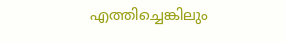എത്തിച്ചെങ്കിലും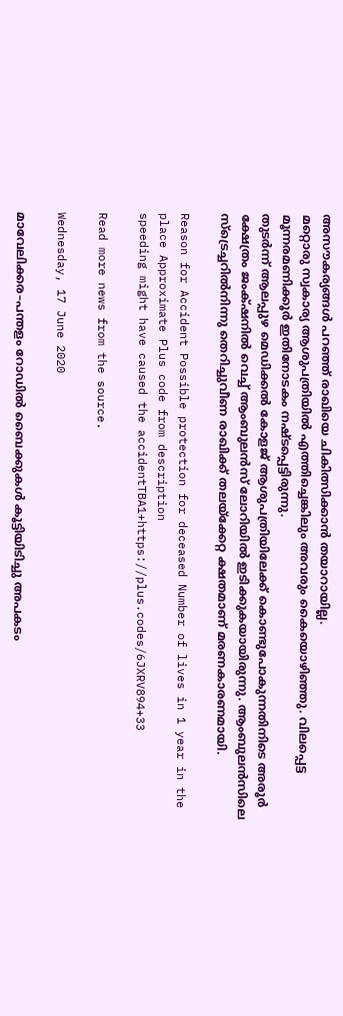അസൗകര്യങ്ങൾ പറഞ്ഞ് രാഖിയെ ചികിത്സിക്കാൻ തയാറായില്ല.
മറ്റൊരു സ്വകാര്യ ആശുപത്രിയിൽ എത്തിച്ചെങ്കിലും അവരും കൈയൊഴിഞ്ഞു. വിലപ്പെട്ട മൂന്നരമണിക്കൂർ ഇതിനോടകം നഷ്ടപ്പെട്ടിരുന്നു.
തുടർന്ന് ആലപ്പുഴ മെഡിക്കൽ കോളജ് ആശുപത്രിയിലേക്ക് കൊണ്ടുപോകുന്നതിനിടെ അരൂർ ക്ഷേത്രം ജംക്‌ഷനിൽ വെച്ച് ആംബുലൻസ് ലോറിയിൽ ഇടിക്കുകയായിരുന്നു. ആംബുലൻസിലെ സ്ട്രെച്ചറിൽനിന്നു തെറിച്ചുവീണ രാഖിക്ക് തലയ്ക്കേറ്റ ക്ഷതമാണ് മരണകാരണമായി.

Reason for Accident Possible protection for deceased Number of lives in 1 year in the place Approximate Plus code from description
speeding might have caused the accidentTBA1+https://plus.codes/6JXRV894+33

Read more news from the source.

Wednesday, 17 June 2020

മാവേലിക്കര–പന്തളം റോഡിൽ ബൈക്കുകൾ കൂട്ടിയിടിച്ചു അപകടം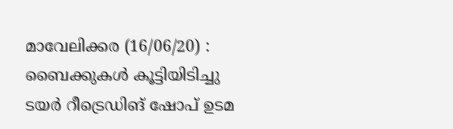മാവേലിക്കര (16/06/20) : ബൈക്കുകൾ കൂട്ടിയിടിച്ചു ടയർ റീട്രെഡിങ് ഷോപ് ഉടമ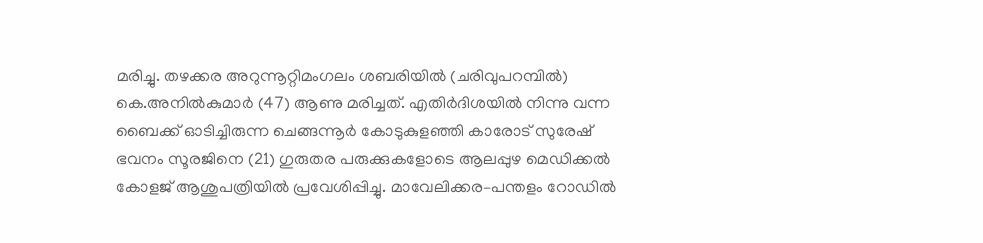മരിച്ചു. തഴക്കര അറുന്നൂറ്റിമംഗലം ശബരിയിൽ (ചരിവുപറമ്പിൽ) കെ.അനിൽകുമാർ (47) ആണു മരിച്ചത്. എതിർദിശയിൽ നിന്നു വന്ന ബൈക്ക് ഓടിച്ചിരുന്ന ചെങ്ങന്നൂർ കോടുകുളഞ്ഞി കാരോട് സുരേഷ് ഭവനം സൂരജിനെ (21) ഗുരുതര പരുക്കുകളോടെ ആലപ്പുഴ മെഡിക്കൽ കോളജ് ആശുപത്രിയിൽ പ്രവേശിപ്പിച്ചു. മാവേലിക്കര–പന്തളം റോഡിൽ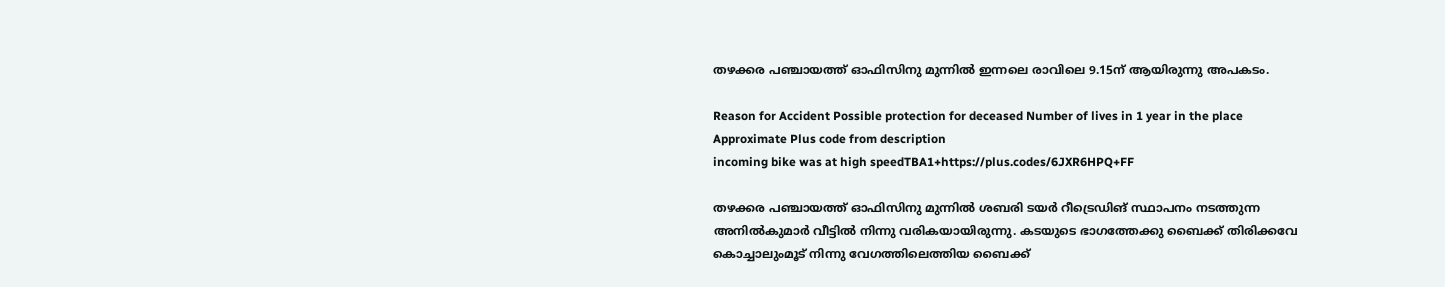തഴക്കര പഞ്ചായത്ത് ഓഫിസിനു മുന്നിൽ ഇന്നലെ രാവിലെ 9.15ന് ആയിരുന്നു അപകടം.

Reason for Accident Possible protection for deceased Number of lives in 1 year in the place Approximate Plus code from description
incoming bike was at high speedTBA1+https://plus.codes/6JXR6HPQ+FF

തഴക്കര പഞ്ചായത്ത് ഓഫിസിനു മുന്നിൽ ശബരി ടയർ റീട്രെഡിങ് സ്ഥാപനം നടത്തുന്ന അനിൽകുമാർ വീട്ടിൽ നിന്നു വരികയായിരുന്നു. കടയുടെ ഭാഗത്തേക്കു ബൈക്ക് തിരിക്കവേ കൊച്ചാലുംമൂട് നിന്നു വേഗത്തിലെത്തിയ ബൈക്ക്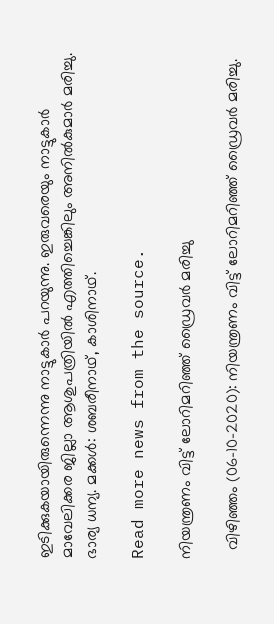ഇടിക്കുകയായിരുന്നെന്നു നാട്ടുകാർ പറയുന്നു. ഇരുവരെയും നാട്ടുകാർ മാവേലിക്കര ജില്ലാ ആശുപത്രിയിൽ എത്തിച്ചെങ്കിലും അനിൽകുമാർ മരിച്ചു. ഭാര്യ ധന്യ. മക്കൾ: ശബരീനാഥ്, കാശിനാഥ്.

Read more news from the source.

നിയന്ത്രണം വിട്ട് ലോറിമറിഞ്ഞ് ഡ്രൈവർ മരിച്ചു

  വിഴിഞ്ഞം (06-10-2020): നിയന്ത്രണം വിട്ട് ലോറിമറിഞ്ഞ് ഡ്രൈവർ മരിച്ചു.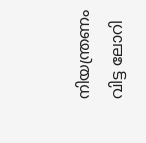നിയന്ത്രണം വിട്ട ലോറി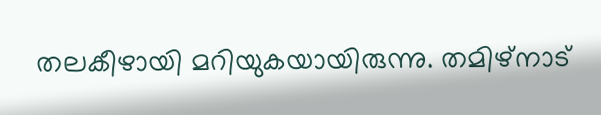തലകീഴായി മറിയുകയായിരുന്നു. തമിഴ്നാട്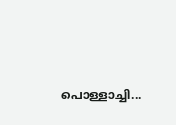പൊള്ളാച്ചി...